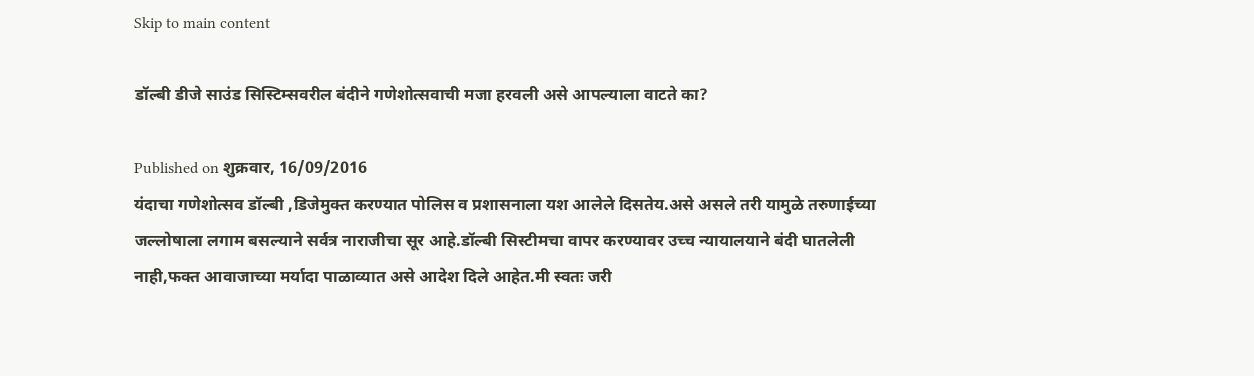Skip to main content

डॉल्बी डीजे साउंड सिस्टिम्सवरील बंदीने गणेशोत्सवाची मजा हरवली असे आपल्याला वाटते का?

Published on शुक्रवार, 16/09/2016
यंदाचा गणेशोत्सव डॉल्बी ,डिजेमुक्त करण्यात पोलिस व प्रशासनाला यश आलेले दिसतेय.असे असले तरी यामुळे तरुणाईच्या जल्लोषाला लगाम बसल्याने सर्वत्र नाराजीचा सूर आहे.डॉल्बी सिस्टीमचा वापर करण्यावर उच्च न्यायालयाने बंदी घातलेली नाही,फक्त आवाजाच्या मर्यादा पाळाव्यात असे आदेश दिले आहेत.मी स्वतः जरी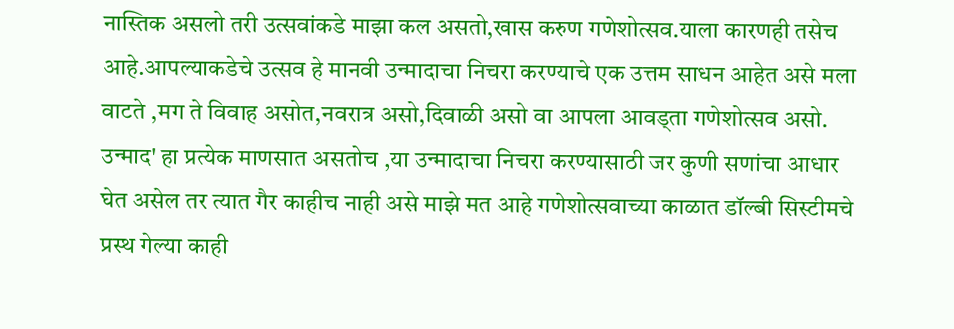नास्तिक असलो तरी उत्सवांकडे माझा कल असतो,खास करुण गणेशोत्सव.याला कारणही तसेच आहे.आपल्याकडेचे उत्सव हे मानवी उन्मादाचा निचरा करण्याचे एक उत्तम साधन आहेत असे मला वाटते ,मग ते विवाह असोत,नवरात्र असो,दिवाळी असो वा आपला आवड्ता गणेशोत्सव असो. उन्माद' हा प्रत्येक माणसात असतोच ,या उन्मादाचा निचरा करण्यासाठी जर कुणी सणांचा आधार घेत असेल तर त्यात गैर काहीच नाही असे माझे मत आहे गणेशोत्सवाच्या काळात डॉल्बी सिस्टीमचे प्रस्थ गेल्या काही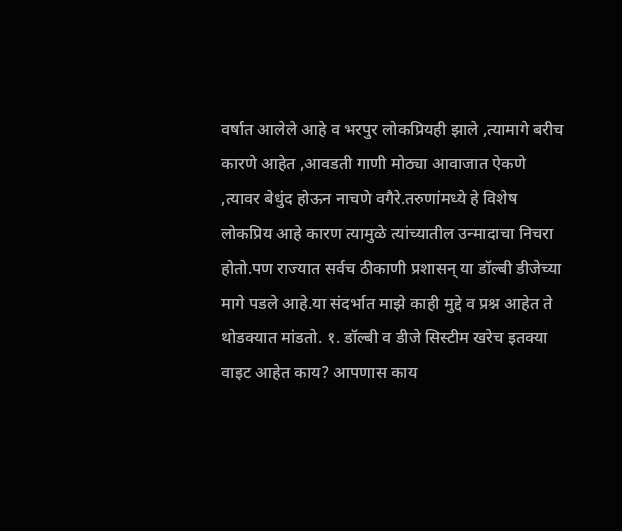वर्षात आलेले आहे व भरपुर लोकप्रियही झाले ,त्यामागे बरीच कारणे आहेत ,आवडती गाणी मोठ्या आवाजात ऐकणे ,त्यावर बेधुंद होऊन नाचणे वगैरे.तरुणांमध्ये हे विशेष लोकप्रिय आहे कारण त्यामुळे त्यांच्यातील उन्मादाचा निचरा होतो.पण राज्यात सर्वच ठीकाणी प्रशासन् या डॉल्बी डीजेच्या मागे पडले आहे.या संदर्भात माझे काही मुद्दे व प्रश्न आहेत ते थोडक्यात मांडतो. १. डॉल्बी व डीजे सिस्टीम खरेच इतक्या वाइट आहेत काय? आपणास काय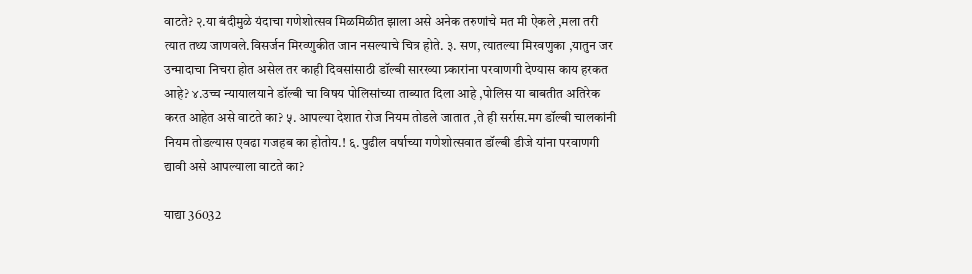वाटते? २.या बंदीमुळे यंदाचा गणेशोत्सव मिळमिळीत झाला असे अनेक तरुणांचे मत मी ऐकले ,मला तरी त्यात तथ्य जाणवले.विसर्जन मिरव्णुकीत जान नसल्याचे चित्र होते. ३. सण, त्यातल्या मिरवणुका ,यातुन जर उन्मादाचा निचरा होत असेल तर काही दिवसांसाठी डॉल्बी सारख्या प्र्कारांना परवाणगी देण्यास काय हरकत आहे? ४.उच्च न्यायालयाने डॉल्बी चा विषय पोलिसांच्या ताब्यात दिला आहे ,पोलिस या बाबतीत अतिरेक करत आहेत असे वाटते का? ५. आपल्या देशात रोज नियम तोडले जातात ,ते ही सर्रास.मग डॉल्बी चालकांनी नियम तोडल्यास एवढा गजहब का होतोय.! ६. पुढील वर्षाच्या गणेशोत्सवात डॉल्बी डीजे यांना परवाणगी द्यावी असे आपल्याला वाटते का?

याद्या 36032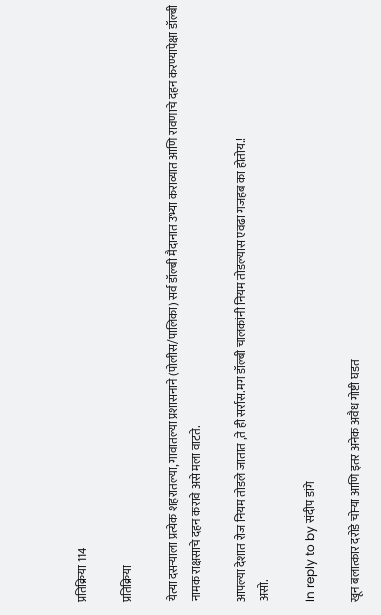प्रतिक्रिया 114

प्रतिक्रिया

येत्या दसऱ्याला प्रत्येक शहरातल्या, गावातल्या प्रशासनाने (पोलीस/पालिका) सर्व डॉल्बी मैदानात उभ्या कराव्यात आणि रावणाचे दहन करण्यापेक्षा डॉल्बी नामक राक्षसाचे दहन करावे असे मला वाटते.

आपल्या देशात रोज नियम तोडले जातात ,ते ही सर्रास.मग डॉल्बी चालकांनी नियम तोडल्यास एवढा गजहब का होतोय.!
असो.

In reply to by संदीप डांगे

खून बलात्कार दरोडे चोर्‍या आणि इतर अनेक अवैध गोष्टी घडत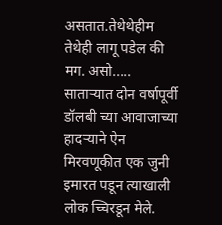असतात.तेथेथेहीम तेथेही लागू पडेल की मग. असो..... सातार्‍यात दोन वर्षापूर्वी डॉलबी च्या आवाजाच्या हादर्‍याने ऐन मिरवणूकीत एक जुनी इमारत पडून त्याखाली लोक च्चिरडून मेले.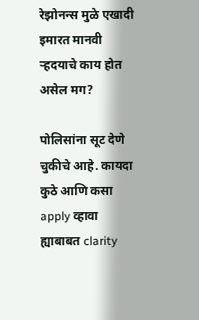रेझोनन्स मुळे एखादी इमारत मानवी र्‍हदयाचे काय होत असेल मग?

पोलिसांना सूट देणे चुकीचे आहे. कायदा कुठे आणि कसा apply व्हावा ह्याबाबत clarity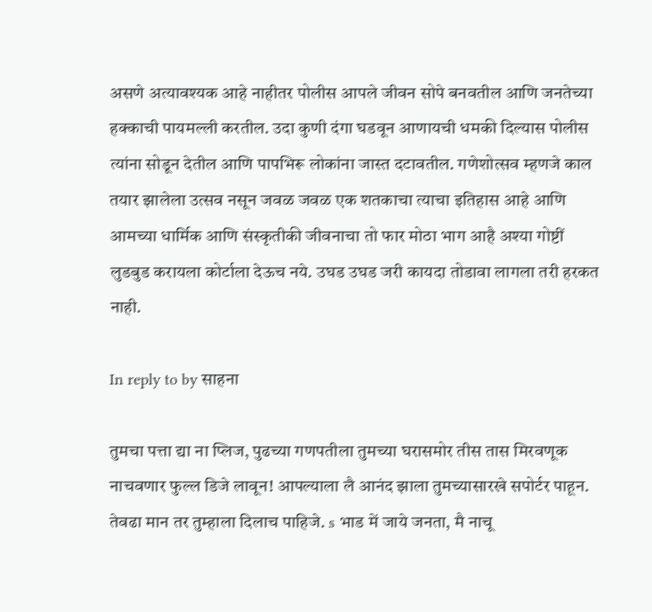असणे अत्यावश्यक आहे नाहीतर पोलीस आपले जीवन सोपे बनवतील आणि जनतेच्या हक्काची पायमल्ली करतील. उदा कुणी दंगा घडवून आणायची धमकी दिल्यास पोलीस त्यांना सोडून देतील आणि पापभिरू लोकांना जास्त दटावतील. गणेशोत्सव म्हणजे काल तयार झालेला उत्सव नसून जवळ जवळ एक शतकाचा त्याचा इतिहास आहे आणि आमच्या धार्मिक आणि संस्कृतीकी जीवनाचा तो फार मोठा भाग आहै अश्या गोष्टीं लुडबुड करायला कोर्टाला देऊच नये. उघड उघड जरी कायदा तोडावा लागला तरी हरकत नाही.

In reply to by साहना

तुमचा पत्ता द्या ना प्लिज, पुढच्या गणपतीला तुमच्या घरासमोर तीस तास मिरवणूक नाचवणार फुल्ल डिजे लावून! आपल्याला लै आनंद झाला तुमच्यासारखे सपोर्टर पाहून. तेवढा मान तर तुम्हाला दिलाच पाहिजे. s भाड में जाये जनता, मै नाचू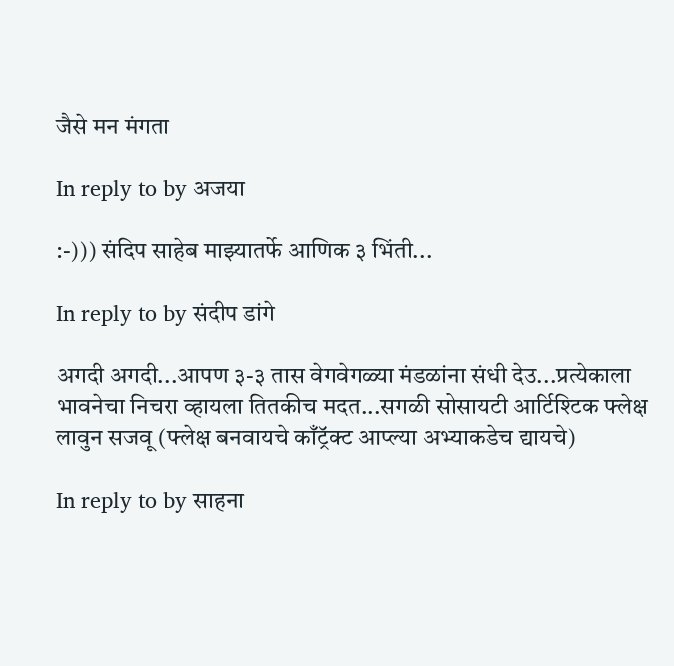जैसे मन मंगता

In reply to by अजया

:-))) संदिप साहेब माझ्यातर्फे आणिक ३ भिंती...

In reply to by संदीप डांगे

अगदी अगदी...आपण ३-३ तास वेगवेगळ्या मंडळांना संधी देउ...प्रत्येकाला भावनेचा निचरा व्हायला तितकीच मदत...सगळी सोसायटी आर्टिश्टिक फ्लेक्ष लावुन सजवू (फ्लेक्ष बनवायचे काँट्रॅक्ट आप्ल्या अभ्याकडेच द्यायचे)

In reply to by साहना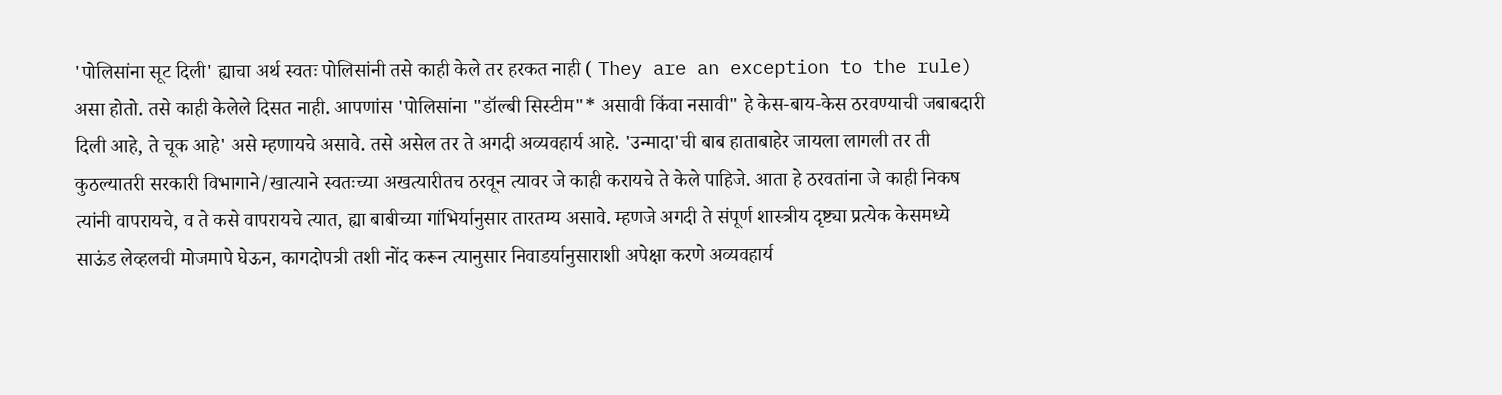'पोलिसांना सूट दिली' ह्याचा अर्थ स्वतः पोलिसांनी तसे काही केले तर हरकत नाही ( They are an exception to the rule) असा होतो. तसे काही केलेले दिसत नाही. आपणांस 'पोलिसांना "डॉल्बी सिस्टीम"* असावी किंवा नसावी" हे केस-बाय-केस ठरवण्याची जबाबदारी दिली आहे, ते चूक आहे' असे म्हणायचे असावे. तसे असेल तर ते अगदी अव्यवहार्य आहे. 'उन्मादा'ची बाब हाताबाहेर जायला लागली तर ती कुठल्यातरी सरकारी विभागाने/खात्याने स्वतःच्या अखत्यारीतच ठरवून त्यावर जे काही करायचे ते केले पाहिजे. आता हे ठरवतांना जे काही निकष त्यांनी वापरायचे, व ते कसे वापरायचे त्यात, ह्या बाबीच्या गांभिर्यानुसार तारतम्य असावे. म्हणजे अगदी ते संपूर्ण शास्त्रीय दृष्ट्या प्रत्येक केसमध्ये साऊंड लेव्हलची मोजमापे घेऊन, कागदोपत्री तशी नोंद करून त्यानुसार निवाडर्यानुसाराशी अपेक्षा करणे अव्यवहार्य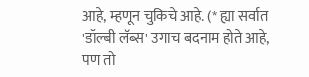आहे, म्हणून चुकिचे आहे. (* ह्या सर्वात 'डॉल्बी लॅब्स' उगाच बदनाम होते आहे, पण तो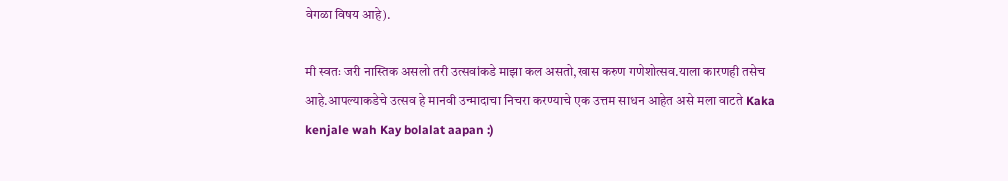वेगळा विषय आहे).

मी स्वतः जरी नास्तिक असलो तरी उत्सवांकडे माझा कल असतो,खास करुण गणेशोत्सव.याला कारणही तसेच आहे.आपल्याकडेचे उत्सव हे मानवी उन्मादाचा निचरा करण्याचे एक उत्तम साधन आहेत असे मला वाटते Kaka kenjale wah Kay bolalat aapan :)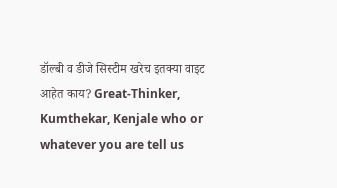डॉल्बी व डीजे सिस्टीम खरेच इतक्या वाइट आहेत काय? Great-Thinker, Kumthekar, Kenjale who or whatever you are tell us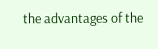the advantages of the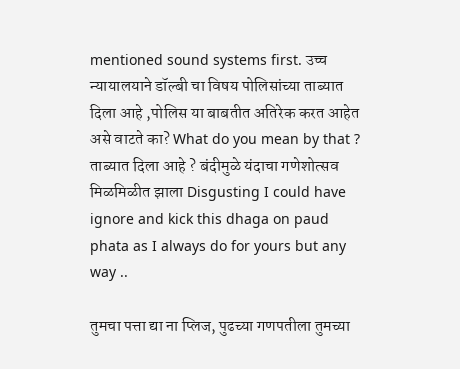mentioned sound systems first. उच्च न्यायालयाने डॉल्बी चा विषय पोलिसांच्या ताब्यात दिला आहे ,पोलिस या बाबतीत अतिरेक करत आहेत असे वाटते का? What do you mean by that ? ताब्यात दिला आहे ? बंदीमुळे यंदाचा गणेशोत्सव मिळमिळीत झाला Disgusting I could have ignore and kick this dhaga on paud phata as I always do for yours but any way ..

तुमचा पत्ता द्या ना प्लिज, पुढच्या गणपतीला तुमच्या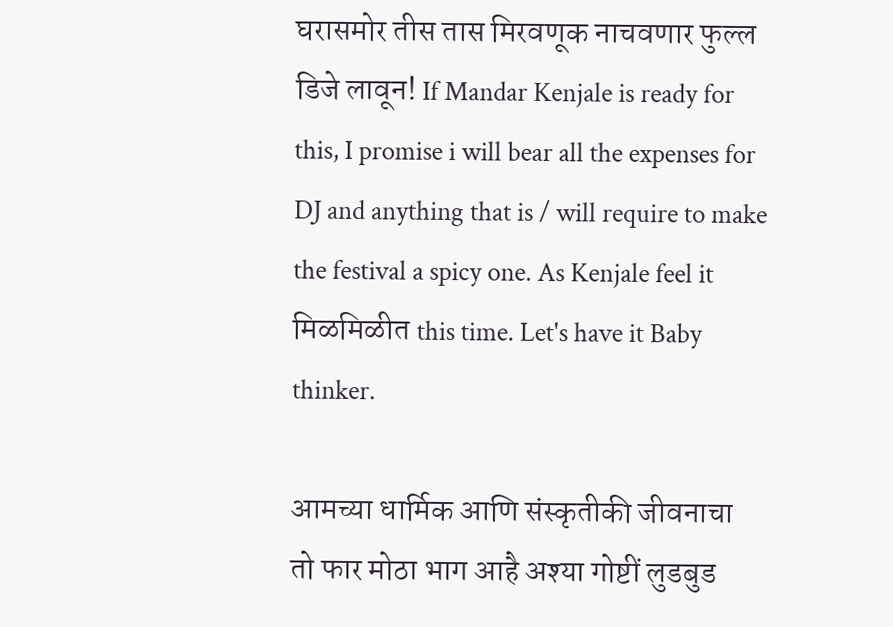घरासमोर तीस तास मिरवणूक नाचवणार फुल्ल डिजे लावून! If Mandar Kenjale is ready for this, I promise i will bear all the expenses for DJ and anything that is / will require to make the festival a spicy one. As Kenjale feel it मिळमिळीत this time. Let's have it Baby thinker.

आमच्या धार्मिक आणि संस्कृतीकी जीवनाचा तो फार मोठा भाग आहै अश्या गोष्टीं लुडबुड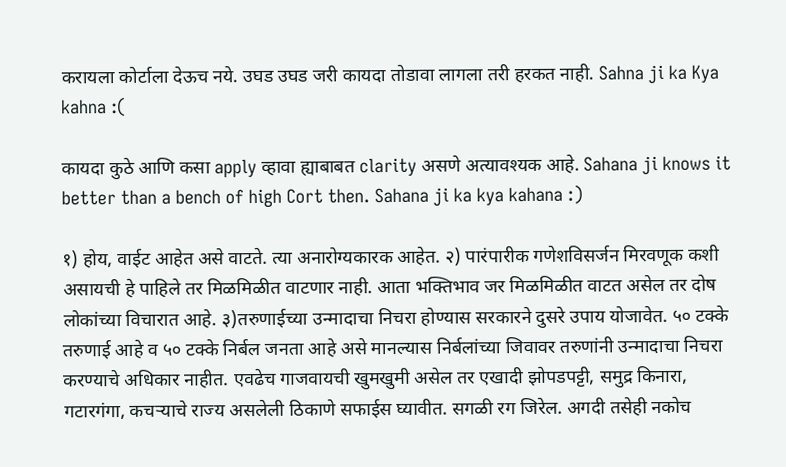करायला कोर्टाला देऊच नये. उघड उघड जरी कायदा तोडावा लागला तरी हरकत नाही. Sahna ji ka Kya kahna :(

कायदा कुठे आणि कसा apply व्हावा ह्याबाबत clarity असणे अत्यावश्यक आहे. Sahana ji knows it better than a bench of high Cort then. Sahana ji ka kya kahana :)

१) होय, वाईट आहेत असे वाटते. त्या अनारोग्यकारक आहेत. २) पारंपारीक गणेशविसर्जन मिरवणूक कशी असायची हे पाहिले तर मिळमिळीत वाटणार नाही. आता भक्तिभाव जर मिळमिळीत वाटत असेल तर दोष लोकांच्या विचारात आहे. ३)तरुणाईच्या उन्मादाचा निचरा होण्यास सरकारने दुसरे उपाय योजावेत. ५० टक्के तरुणाई आहे व ५० टक्के निर्बल जनता आहे असे मानल्यास निर्बलांच्या जिवावर तरुणांनी उन्मादाचा निचरा करण्याचे अधिकार नाहीत. एवढेच गाजवायची खुमखुमी असेल तर एखादी झोपडपट्टी, समुद्र किनारा, गटारगंगा, कचर्‍याचे राज्य असलेली ठिकाणे सफाईस घ्यावीत. सगळी रग जिरेल. अगदी तसेही नकोच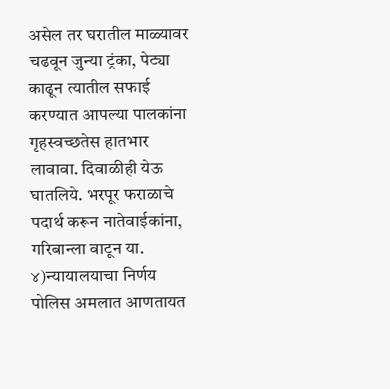असेल तर घरातील माळ्यावर चढवून जुन्या ट्रंका, पेट्या काढून त्यातील सफाई करण्यात आपल्या पालकांना गृहस्वच्छतेस हातभार लावावा. दिवाळीही येऊ घातलिये. भरपूर फराळाचे पदार्थ करून नातेवाईकांना, गरिबान्ला वाटून या. ४)न्यायालयाचा निर्णय पोलिस अमलात आणतायत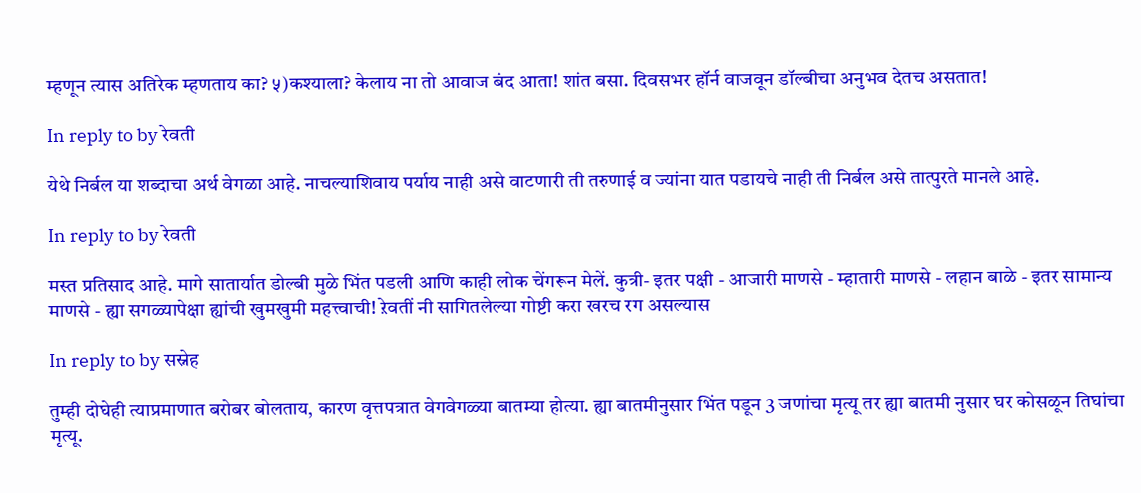म्हणून त्यास अतिरेक म्हणताय का? ५)कश्याला? केलाय ना तो आवाज बंद आता! शांत बसा. दिवसभर हॉर्न वाजवून डॉल्बीचा अनुभव देतच असतात!

In reply to by रेवती

येथे निर्बल या शब्दाचा अर्थ वेगळा आहे. नाचल्याशिवाय पर्याय नाही असे वाटणारी ती तरुणाई व ज्यांना यात पडायचे नाही ती निर्बल असे तात्पुरते मानले आहे.

In reply to by रेवती

मस्त प्रतिसाद आहे. मागे सातार्यात डोल्बी मुळे भिंत पडली आणि काही लोक चेंगरून मेलें. कुत्री- इतर पक्षी - आजारी माणसे - म्हातारी माणसे - लहान बाळे - इतर सामान्य माणसे - ह्या सगळ्यापेक्षा ह्यांची खुमखुमी महत्त्वाची! ऱेवतीं नी सागितलेल्या गोष्टी करा खरच रग असल्यास

In reply to by सस्नेह

तुम्ही दोघेही त्याप्रमाणात बरोबर बोलताय, कारण वृत्तपत्रात वेगवेगळ्या बातम्या होत्या. ह्या बातमीनुसार भिंत पडून 3 जणांचा मृत्यू तर ह्या बातमी नुसार घर कोसळून तिघांचा मृत्यू.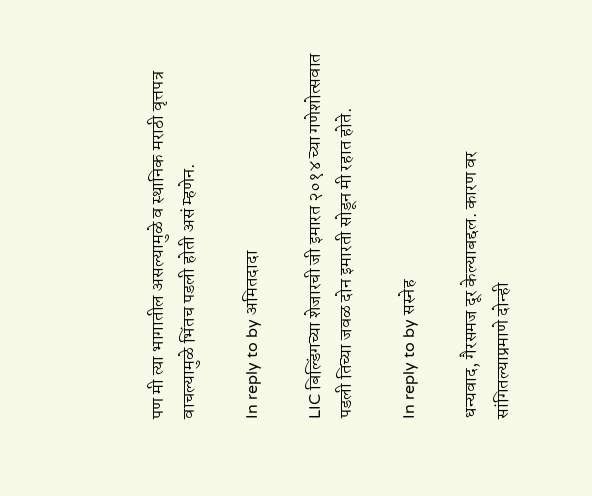पण मी त्या भागातील असल्यामुळे व स्थानिक मराठी वृत्तपत्र वाचल्यामुळे भिंतच पडली होती असं म्हणेन.

In reply to by अमितदादा

LIC बिल्डिंगच्या शेजारची जी इमारत २०१४ च्या गणेशोत्सवात पडली तिच्या जवळ दोन इमारती सोडून मी रहात होते.

In reply to by सस्नेह

धन्यवाद, गैरसमज दूर केल्याबद्दल. कारण वर सांगितल्याप्रमाणे दोन्ही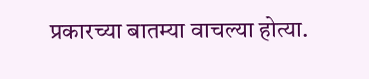प्रकारच्या बातम्या वाचल्या होत्या.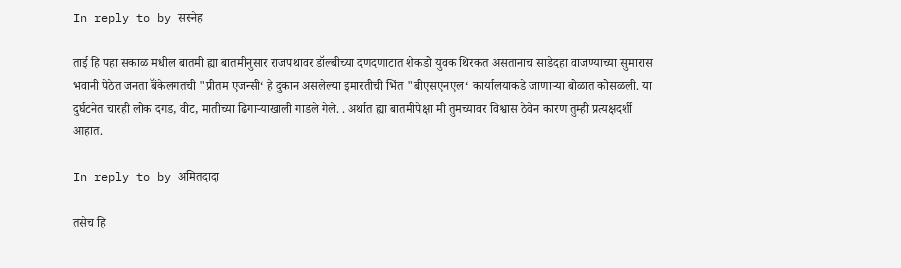In reply to by सस्नेह

ताई हि पहा सकाळ मधील बातमी ह्या बातमीनुसार राजपथावर डॉल्बीच्या दणदणाटात शेकडो युवक थिरकत असतानाच साडेदहा वाजण्याच्या सुमारास भवानी पेठेत जनता बॅंकेलगतची "प्रीतम एजन्सी‘ हे दुकान असलेल्या इमारतीची भिंत "बीएसएनएल‘ कार्यालयाकडे जाणाऱ्या बोळात कोसळली. या दुर्घटनेत चारही लोक दगड, वीट, मातीच्या ढिगाऱ्याखाली गाडले गेले. . अर्थात ह्या बातमीपेक्षा मी तुमच्यावर विश्वास ठेवेन कारण तुम्ही प्रत्यक्षदर्शी आहात.

In reply to by अमितदादा

तसेच हि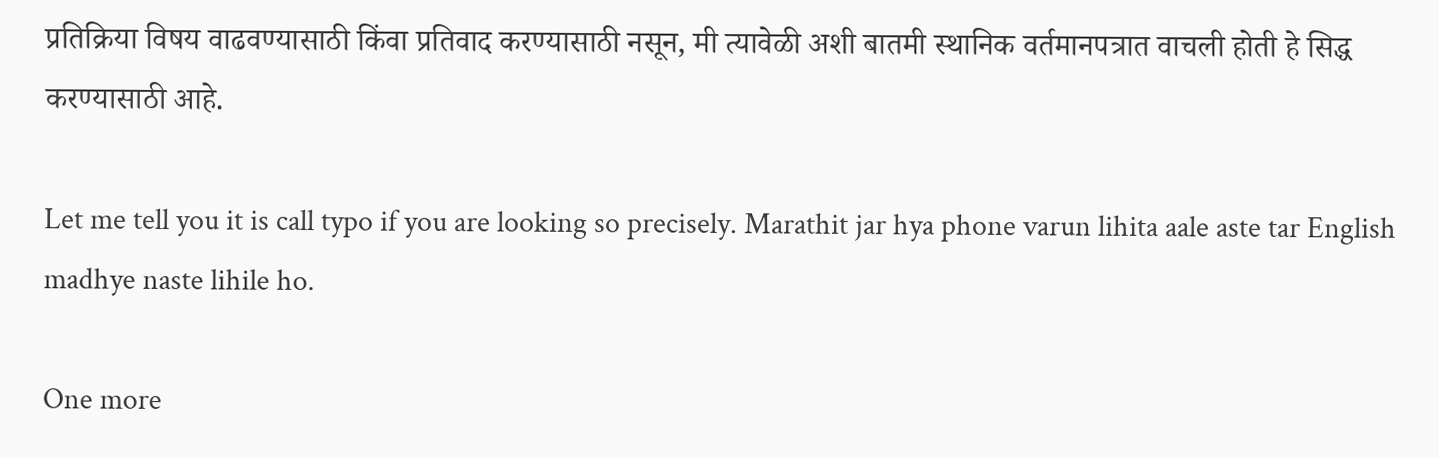प्रतिक्रिया विषय वाढवण्यासाठी किंवा प्रतिवाद करण्यासाठी नसून, मी त्यावेळी अशी बातमी स्थानिक वर्तमानपत्रात वाचली होती हे सिद्ध करण्यासाठी आहे.

Let me tell you it is call typo if you are looking so precisely. Marathit jar hya phone varun lihita aale aste tar English madhye naste lihile ho.

One more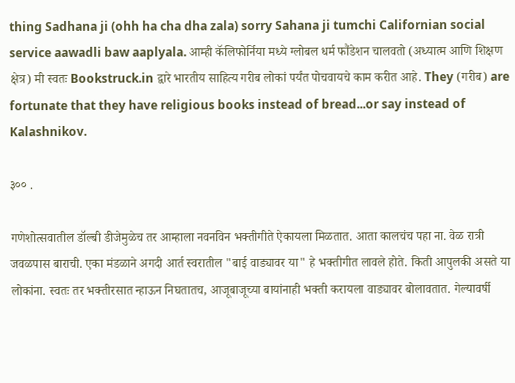thing Sadhana ji (ohh ha cha dha zala) sorry Sahana ji tumchi Californian social service aawadli baw aaplyala. आम्ही कॅलिफोर्निया मध्ये ग्लोबल धर्म फौंडेशन चालवतो (अध्यात्म आणि शिक्षण क्षेत्र) मी स्वतः Bookstruck.in द्वारे भारतीय साहित्य गरीब लोकां पर्यंत पोचवायचे काम करीत आहे. They (गरीब) are fortunate that they have religious books instead of bread...or say instead of Kalashnikov.

३०० .

गणेशोत्सवातील डॉल्बी डीजेमुळेच तर आम्हाला नवनविन भक्तीगीते ऐकायला मिळतात. आता कालचंच पहा ना. वेळ रात्री जवळपास बाराची. एका मंडळाने अगदी आर्त स्वरातील "बाई वाड्यावर या" हे भक्तीगीत लावले होते. किती आपुलकी असते या लोकांना. स्वतः तर भक्तीरसात न्हाऊन निघतातच, आजूबाजूच्या बायांनाही भक्ती करायला वाड्यावर बोलावतात. गेल्यावर्षी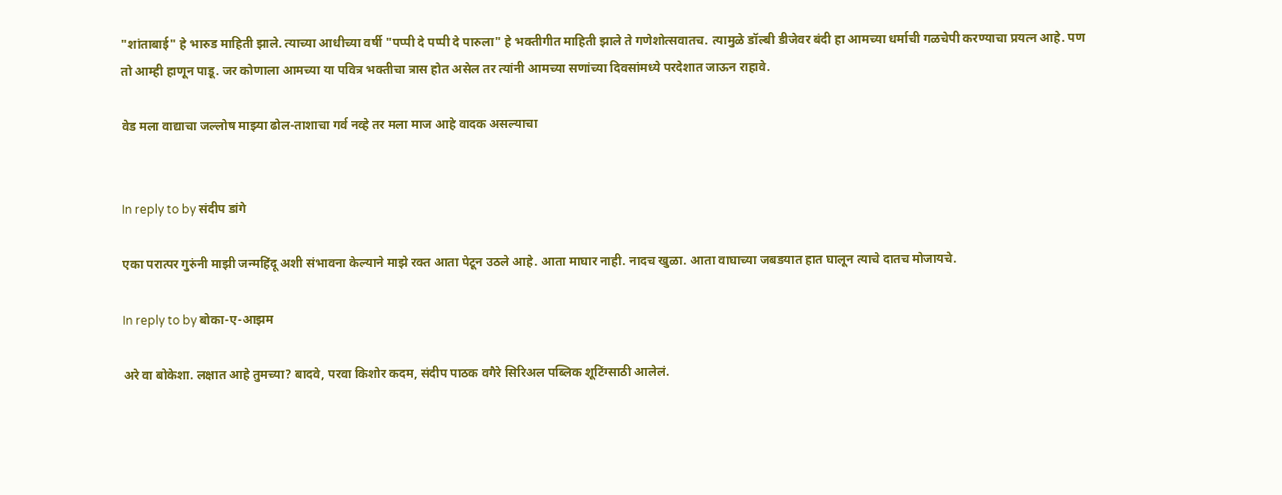"शांताबाई" हे भारुड माहिती झाले. त्याच्या आधीच्या वर्षी "पप्पी दे पप्पी दे पारुला" हे भक्तीगीत माहिती झाले ते गणेशोत्सवातच. त्यामुळे डॉल्बी डीजेवर बंदी हा आमच्या धर्माची गळचेपी करण्याचा प्रयत्न आहे. पण तो आम्ही हाणून पाडू. जर कोणाला आमच्या या पवित्र भक्तीचा त्रास होत असेल तर त्यांनी आमच्या सणांच्या दिवसांमध्ये परदेशात जाऊन राहावे.

वेड मला वाद्याचा जल्लोष माझ्या ढोल-ताशाचा गर्व नव्हे तर मला माज आहे वादक असल्याचा


In reply to by संदीप डांगे

एका परात्पर गुरुंनी माझी जन्महिंदू अशी संभावना केल्याने माझे रक्त आता पेटून उठले आहे. आता माघार नाही. नादच खुळा. आता वाघाच्या जबडयात हात घालून त्याचे दातच मोजायचे.

In reply to by बोका-ए-आझम

अरे वा बोकेशा. लक्षात आहे तुमच्या? बादवे, परवा किशोर कदम, संदीप पाठक वगैरे सिरिअल पब्लिक शूटिंग्साठी आलेलं.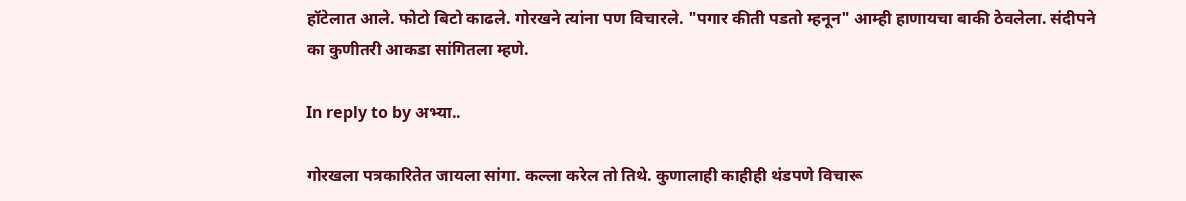हॉटेलात आले. फोटो बिटो काढले. गोरखने त्यांना पण विचारले. "पगार कीती पडतो म्हनून" आम्ही हाणायचा बाकी ठेवलेला. संदीपने का कुणीतरी आकडा सांगितला म्हणे.

In reply to by अभ्या..

गोरखला पत्रकारितेत जायला सांगा. कल्ला करेल तो तिथे. कुणालाही काहीही थंडपणे विचारू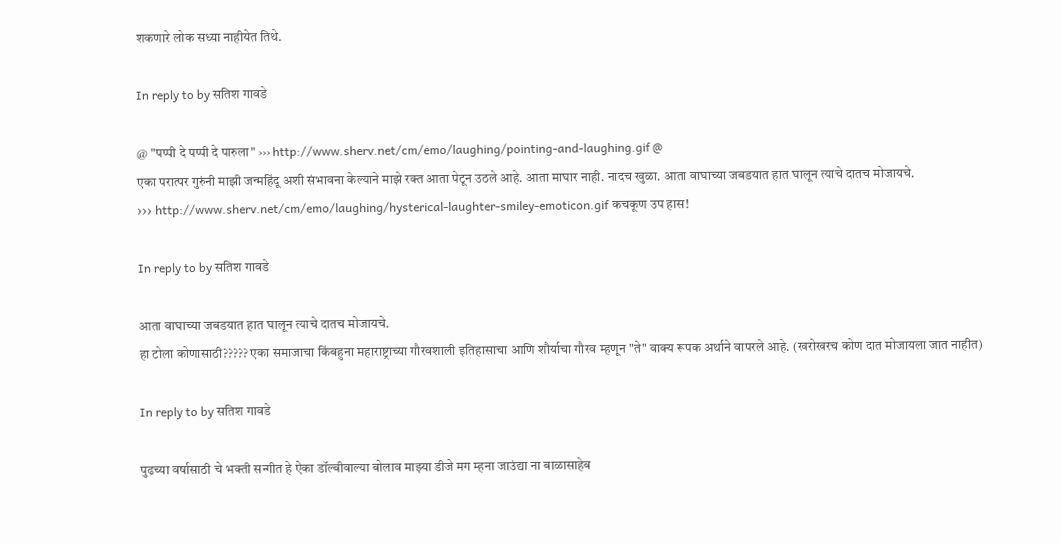शकणारे लोक सध्या नाहीयेत तिथे.

In reply to by सतिश गावडे

@ "पप्पी दे पप्पी दे पारुला" ››› http://www.sherv.net/cm/emo/laughing/pointing-and-laughing.gif @
एका परात्पर गुरुंनी माझी जन्महिंदू अशी संभावना केल्याने माझे रक्त आता पेटून उठले आहे. आता माघार नाही. नादच खुळा. आता वाघाच्या जबडयात हात घालून त्याचे दातच मोजायचे.
››› http://www.sherv.net/cm/emo/laughing/hysterical-laughter-smiley-emoticon.gif कचकूण उप हास!

In reply to by सतिश गावडे

आता वाघाच्या जबडयात हात घालून त्याचे दातच मोजायचे.
हा टोला कोणासाठी????? एका समाजाचा किंबहुना महाराष्ट्राच्या गौरवशाली इतिहासाचा आणि शौर्याचा गौरव म्हणून "ते" वाक्य रूपक अर्थाने वापरले आहे. (खरोखरच कोण दात मोजायला जात नाहीत)

In reply to by सतिश गावडे

पुढच्या वर्षासाठी चे भक्ती सन्गीत हे ऐका डॉल्बीवाल्या बोलाव माझ्या डीजे मग म्हना जाउंद्या ना बाळासाहेब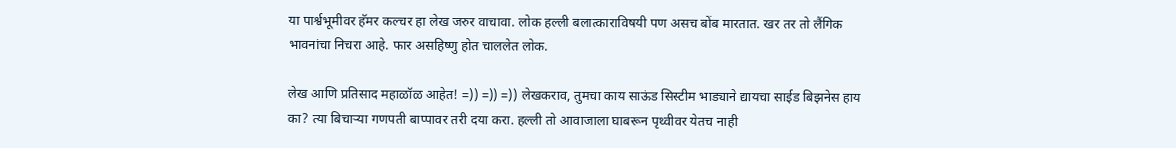या पार्श्वभूमीवर हॅमर कल्चर हा लेख जरुर वाचावा. लोक हल्ली बलात्काराविषयी पण असच बोंब मारतात. खर तर तो लैंगिक भावनांचा निचरा आहे. फार असहिष्णु होत चाललेत लोक.

लेख आणि प्रतिसाद महाळॉळ आहेत! =)) =)) =)) लेखकराव, तुमचा काय साऊंड सिस्टीम भाड्याने द्यायचा साईड बिझनेस हाय का? त्या बिचार्‍या गणपती बाप्पावर तरी दया करा. हल्ली तो आवाजाला घाबरून पृथ्वीवर येतच नाही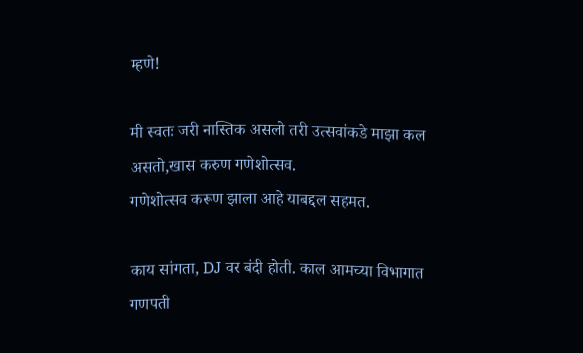म्हणे!

मी स्वतः जरी नास्तिक असलो तरी उत्सवांकडे माझा कल असतो,खास करुण गणेशोत्सव.
गणेशोत्सव करूण झाला आहे याबद्दल सहमत.

काय सांगता, DJ वर बंदी होती. काल आमच्या विभागात गणपती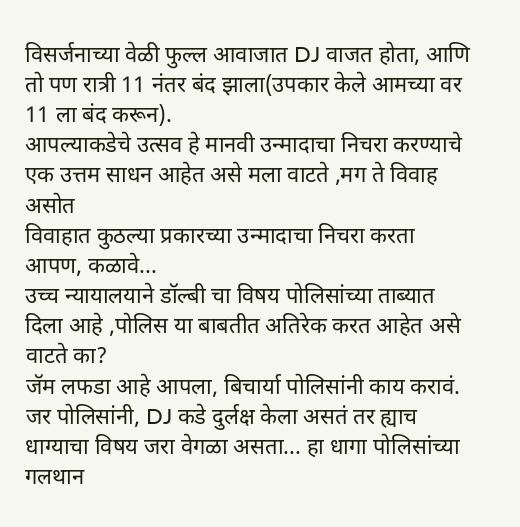विसर्जनाच्या वेळी फुल्ल आवाजात DJ वाजत होता, आणि तो पण रात्री 11 नंतर बंद झाला(उपकार केले आमच्या वर 11 ला बंद करून).
आपल्याकडेचे उत्सव हे मानवी उन्मादाचा निचरा करण्याचे एक उत्तम साधन आहेत असे मला वाटते ,मग ते विवाह असोत
विवाहात कुठल्या प्रकारच्या उन्मादाचा निचरा करता आपण, कळावे...
उच्च न्यायालयाने डॉल्बी चा विषय पोलिसांच्या ताब्यात दिला आहे ,पोलिस या बाबतीत अतिरेक करत आहेत असे वाटते का?
जॅम लफडा आहे आपला, बिचार्या पोलिसांनी काय करावं. जर पोलिसांनी, DJ कडे दुर्लक्ष केला असतं तर ह्याच धाग्याचा विषय जरा वेगळा असता... हा धागा पोलिसांच्या गलथान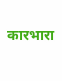कारभारा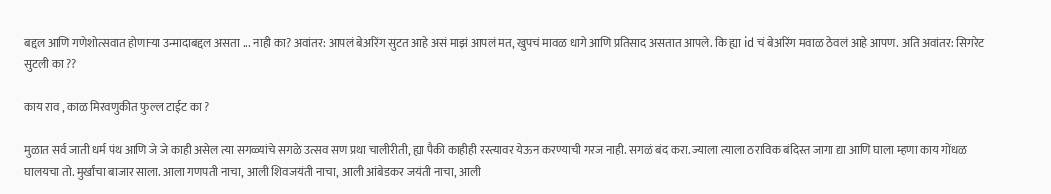बद्दल आणि गणेशोत्सवात होणाऱ्या उन्मादाबद्दल असता ... नाही का? अवांतर: आपलं बेअरिंग सुटत आहे असं माझं आपलं मत, खुपचं मावळ धागे आणि प्रतिसाद असतात आपले. कि ह्या id चं बेअरिंग मवाळ ठेवलं आहे आपण. अति अवांतर: सिगरेट सुटली का ??

काय राव , काळ मिरवणुकीत फुल्ल टाईट का ?

मुळात सर्व जाती धर्म पंथ आणि जे जे काही असेल त्या सगळ्यांचे सगळे उत्सव सण प्रथा चालीरीती, ह्या पैकी काहीही रस्त्यावर येऊन करण्याची गरज नाही. सगळं बंद करा. ज्याला त्याला ठराविक बंदिस्त जागा द्या आणि घाला म्हणा काय गोंधळ घालयचा तो. मुर्खांचा बाजार साला. आला गणपती नाचा, आली शिवजयंती नाचा, आली आंबेडकर जयंती नाचा, आली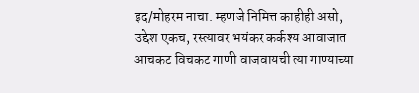इद/मोहरम नाचा. म्हणजे निमित्त काहीही असो, उद्देश एकच, रस्त्यावर भयंकर कर्कश्य आवाजात आचकट विचकट गाणी वाजवायची त्या गाण्याच्या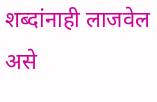शब्दांनाही लाजवेल असे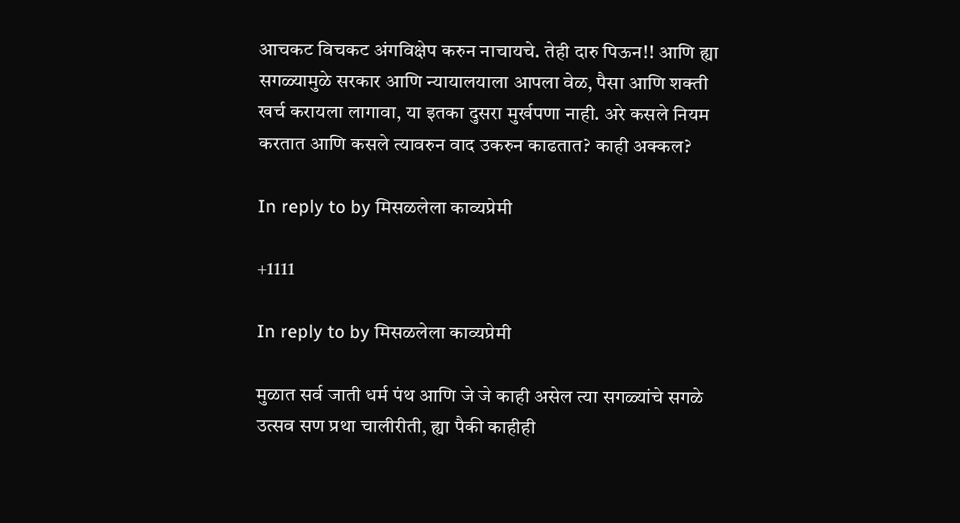आचकट विचकट अंगविक्षेप करुन नाचायचे. तेही दारु पिऊन!! आणि ह्या सगळ्यामुळे सरकार आणि न्यायालयाला आपला वेळ, पैसा आणि शक्ती खर्च करायला लागावा, या इतका दुसरा मुर्खपणा नाही. अरे कसले नियम करतात आणि कसले त्यावरुन वाद उकरुन काढतात? काही अक्कल?

In reply to by मिसळलेला काव्यप्रेमी

+1111

In reply to by मिसळलेला काव्यप्रेमी

मुळात सर्व जाती धर्म पंथ आणि जे जे काही असेल त्या सगळ्यांचे सगळे उत्सव सण प्रथा चालीरीती, ह्या पैकी काहीही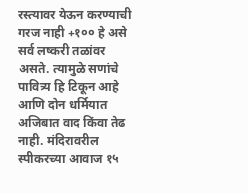रस्त्यावर येऊन करण्याची गरज नाही +१०० हे असे सर्व लष्करी तळांवर असते. त्यामुळे सणांचे पावित्र्य हि टिकून आहे आणि दोन धर्मियात अजिबात वाद किंवा तेढ नाही. मंदिरावरील स्पीकरच्या आवाज १५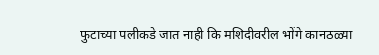फुटाच्या पलीकडे जात नाही कि मशिदीवरील भोंगे कानठळ्या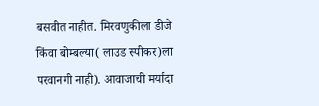बसवीत नाहीत. मिरवणुकीला डीजे किंवा बोम्बल्या( लाउड स्पीकर)ला परवानगी नाही). आवाजाची मर्यादा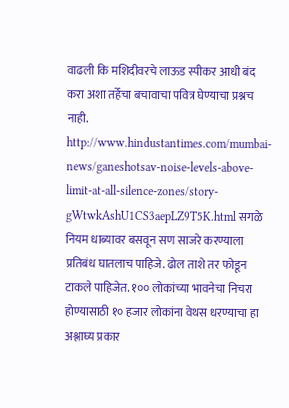वाढली कि मशिदीवरचे लाऊड स्पीकर आधी बंद करा अशा तर्हेचा बचावाचा पवित्र घेण्याचा प्रश्नच नाही. http://www.hindustantimes.com/mumbai-news/ganeshotsav-noise-levels-above-limit-at-all-silence-zones/story-gWtwkAshU1CS3aepLZ9T5K.html सगळे नियम धाब्यावर बसवून सण साजरे करण्याला प्रतिबंध घातलाच पाहिजे. ढोल ताशे तर फोडून टाकले पाहिजेत. १०० लोकांच्या भावनेचा निचरा होण्यासाठी १० हजार लोकांना वेथस धरण्याचा हा अश्लाघ्य प्रकार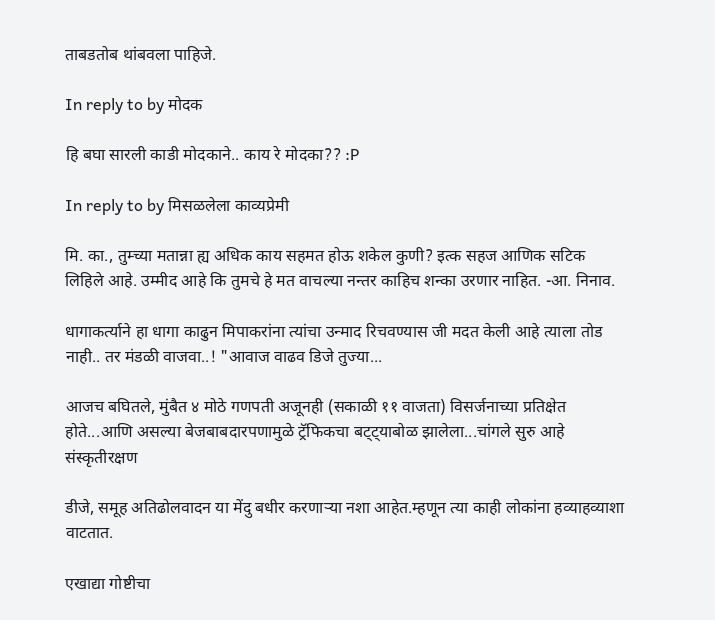ताबडतोब थांबवला पाहिजे.

In reply to by मोदक

हि बघा सारली काडी मोदकाने.. काय रे मोदका?? :P

In reply to by मिसळलेला काव्यप्रेमी

मि. का., तुम्च्या मतान्ना ह्य अधिक काय सहमत होऊ शकेल कुणी? इत्क सहज आणिक सटिक लिहिले आहे. उम्मीद आहे कि तुमचे हे मत वाचल्या नन्तर काहिच शन्का उरणार नाहित. -आ. निनाव.

धागाकर्त्याने हा धागा काढुन मिपाकरांना त्यांचा उन्माद रिचवण्यास जी मदत केली आहे त्याला तोड नाही.. तर मंडळी वाजवा..! "आवाज वाढव डिजे तुज्या...

आजच बघितले, मुंबैत ४ मोठे गणपती अजूनही (सकाळी ११ वाजता) विसर्जनाच्या प्रतिक्षेत होते...आणि असल्या बेजबाबदारपणामुळे ट्रॅफिकचा बट्ट्याबोळ झालेला...चांगले सुरु आहे संस्कृतीरक्षण

डीजे, समूह अतिढोलवादन या मेंदु बधीर करणार्‍या नशा आहेत.म्हणून त्या काही लोकांना हव्याहव्याशा वाटतात.

एखाद्या गोष्टीचा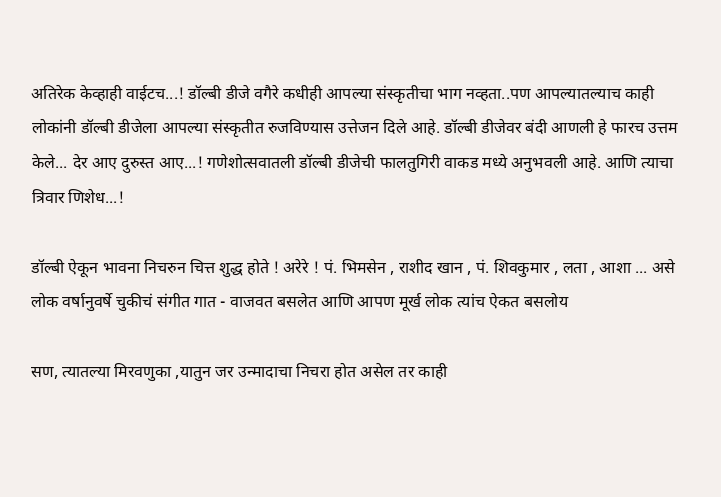अतिरेक केव्हाही वाईटच...! डॉल्बी डीजे वगैरे कधीही आपल्या संस्कृतीचा भाग नव्हता..पण आपल्यातल्याच काही लोकांनी डॉल्बी डीजेला आपल्या संस्कृतीत रुजविण्यास उत्तेजन दिले आहे. डॉल्बी डीजेवर बंदी आणली हे फारच उत्तम केले... देर आए दुरुस्त आए...! गणेशोत्सवातली डॉल्बी डीजेची फालतुगिरी वाकड मध्ये अनुभवली आहे. आणि त्याचा त्रिवार णिशेध...!

डॉल्बी ऐकून भावना निचरुन चित्त शुद्ध होते ! अरेरे ! पं. भिमसेन , राशीद खान , पं. शिवकुमार , लता , आशा ... असे लोक वर्षानुवर्षे चुकीचं संगीत गात - वाजवत बसलेत आणि आपण मूर्ख लोक त्यांच ऐकत बसलोय

सण, त्यातल्या मिरवणुका ,यातुन जर उन्मादाचा निचरा होत असेल तर काही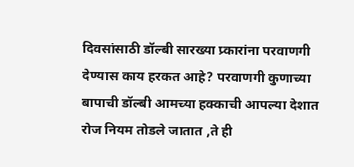दिवसांसाठी डॉल्बी सारख्या प्र्कारांना परवाणगी देण्यास काय हरकत आहे? परवाणगी कुणाच्या बापाची डॉल्बी आमच्या हक्काची आपल्या देशात रोज नियम तोडले जातात ,ते ही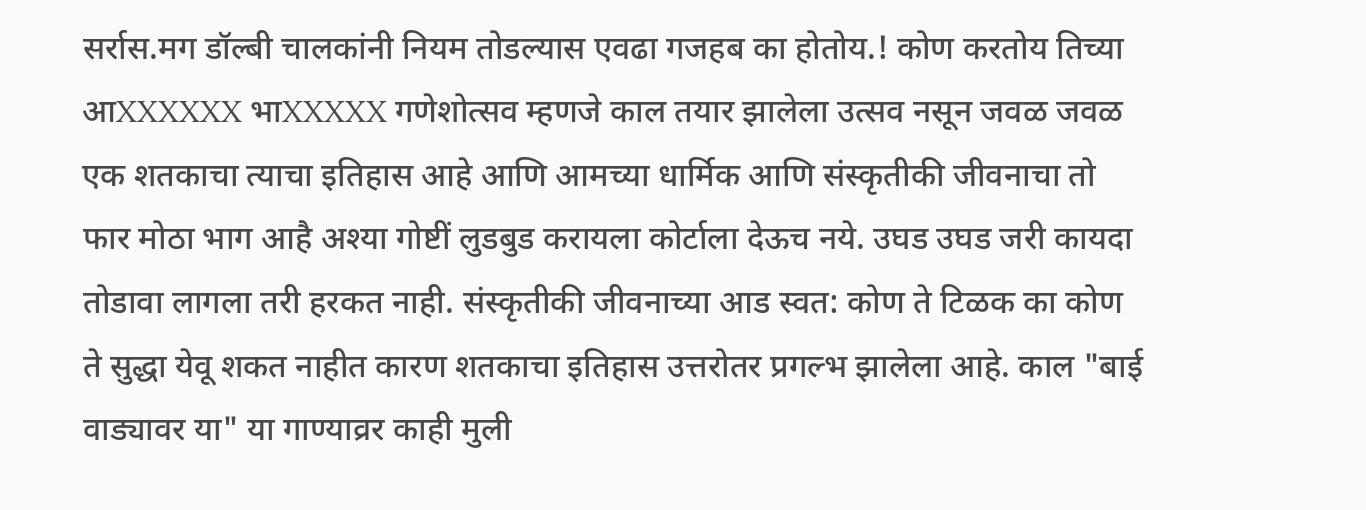सर्रास.मग डॉल्बी चालकांनी नियम तोडल्यास एवढा गजहब का होतोय.! कोण करतोय तिच्या आXXXXXX भाXXXXX गणेशोत्सव म्हणजे काल तयार झालेला उत्सव नसून जवळ जवळ एक शतकाचा त्याचा इतिहास आहे आणि आमच्या धार्मिक आणि संस्कृतीकी जीवनाचा तो फार मोठा भाग आहै अश्या गोष्टीं लुडबुड करायला कोर्टाला देऊच नये. उघड उघड जरी कायदा तोडावा लागला तरी हरकत नाही. संस्कृतीकी जीवनाच्या आड स्वत: कोण ते टिळक का कोण ते सुद्धा येवू शकत नाहीत कारण शतकाचा इतिहास उत्तरोतर प्रगल्भ झालेला आहे. काल "बाई वाड्यावर या" या गाण्याव्रर काही मुली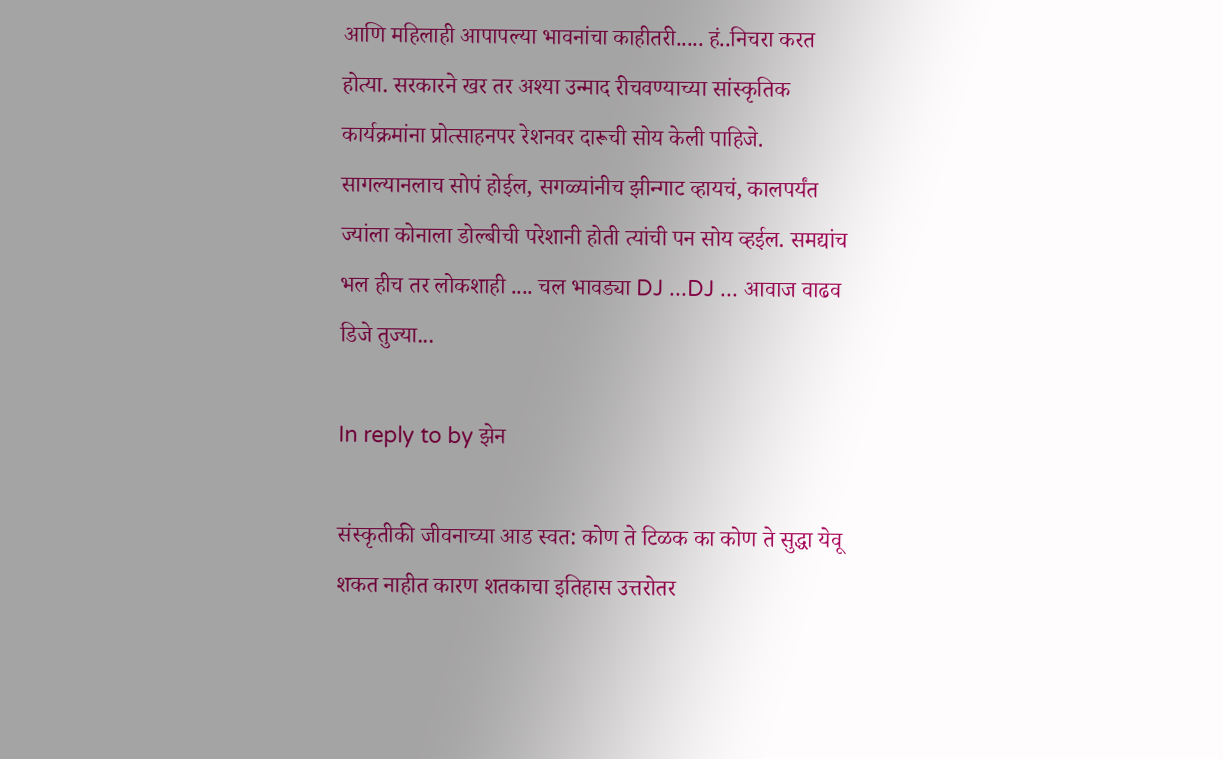आणि महिलाही आपापल्या भावनांचा काहीतरी..... हं..निचरा करत होत्या. सरकारने खर तर अश्या उन्माद रीचवण्याच्या सांस्कृतिक कार्यक्रमांना प्रोत्साहनपर रेशनवर दारूची सोय केली पाहिजे. सागल्यानलाच सोपं होईल, सगळ्यांनीच झीन्गाट व्हायचं, कालपर्यंत ज्यांला कोनाला डोल्बीची परेशानी होती त्यांची पन सोय व्हईल. समद्यांच भल हीच तर लोकशाही .... चल भावड्या DJ ...DJ ... आवाज वाढव डिजे तुज्या...

In reply to by झेन

संस्कृतीकी जीवनाच्या आड स्वत: कोण ते टिळक का कोण ते सुद्धा येवू शकत नाहीत कारण शतकाचा इतिहास उत्तरोतर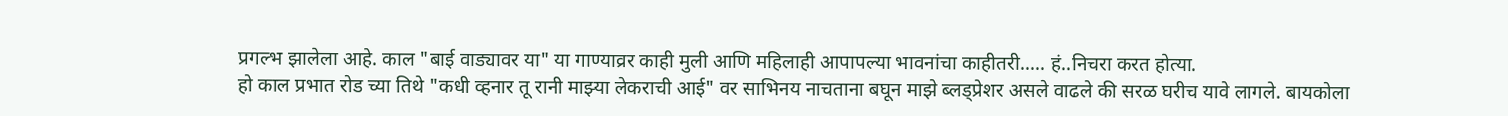प्रगल्भ झालेला आहे. काल "बाई वाड्यावर या" या गाण्याव्रर काही मुली आणि महिलाही आपापल्या भावनांचा काहीतरी..... हं..निचरा करत होत्या.
हो काल प्रभात रोड च्या तिथे "कधी व्हनार तू रानी माझ्या लेकराची आई" वर साभिनय नाचताना बघून माझे ब्लड्प्रेशर असले वाढले की सरळ घरीच यावे लागले. बायकोला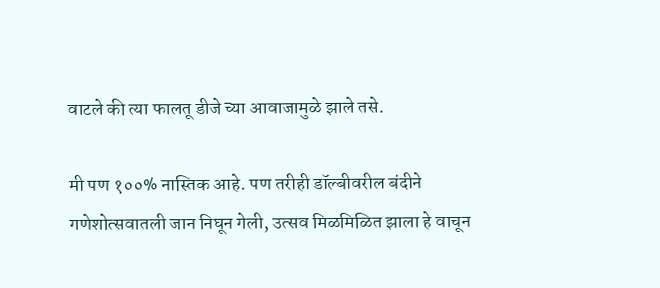वाटले की त्या फालतू डीजे च्या आवाजामुळे झाले तसे.

मी पण १००% नास्तिक आहे. पण तरीही डॉल्बीवरील बंदीने गणेशोत्सवातली जान निघून गेली, उत्सव मिळमिळित झाला हे वाचून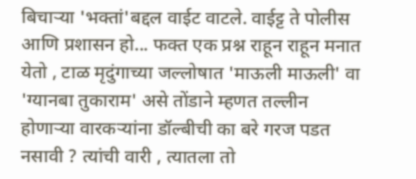बिचार्‍या 'भक्तां'बद्दल वाईट वाटले. वाईट्ट ते पोलीस आणि प्रशासन हो... फक्त एक प्रश्न राहून राहून मनात येतो , टाळ मृदुंगाच्या जल्लोषात 'माऊली माऊली' वा 'ग्यानबा तुकाराम' असे तोंडाने म्हणत तल्लीन होणार्‍या वारकर्‍यांना डॉल्बीची का बरे गरज पडत नसावी ? त्यांची वारी , त्यातला तो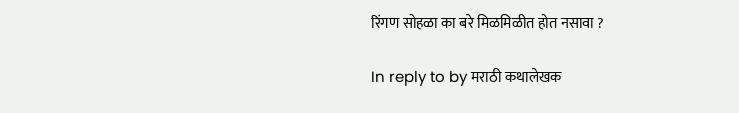रिंगण सोहळा का बरे मिळमिळीत होत नसावा ?

In reply to by मराठी कथालेखक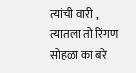त्यांची वारी , त्यातला तो रिंगण सोहळा का बरे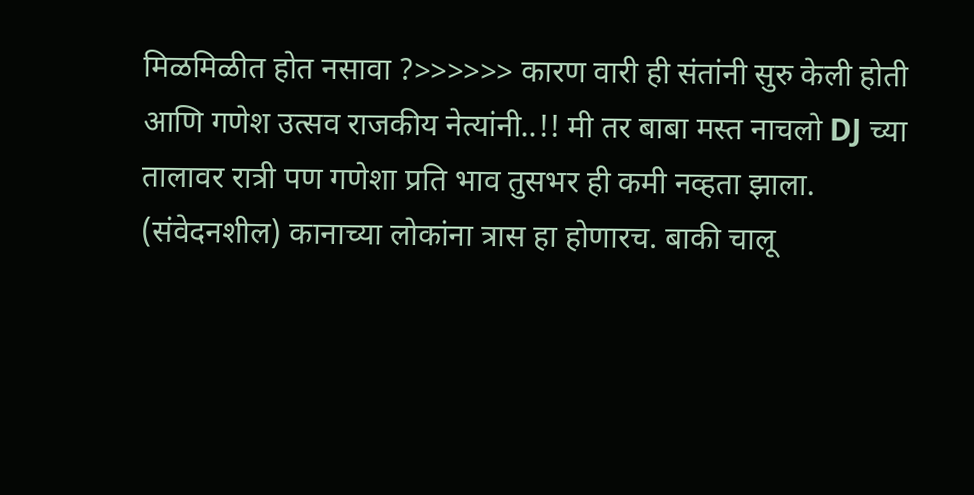मिळमिळीत होत नसावा ?>>>>>> कारण वारी ही संतांनी सुरु केली होती आणि गणेश उत्सव राजकीय नेत्यांनी..!! मी तर बाबा मस्त नाचलो DJ च्या तालावर रात्री पण गणेशा प्रति भाव तुसभर ही कमी नव्हता झाला. (संवेदनशील) कानाच्या लोकांना त्रास हा होणारच. बाकी चालू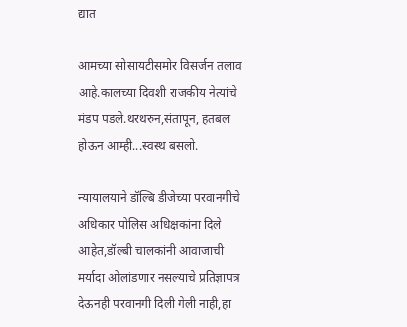द्यात

आमच्या सोसायटीसमोर विसर्जन तलाव आहे.कालच्या दिवशी राजकीय नेत्यांचे मंडप पडले.थरथरुन,संतापून, हतबल होऊन आम्ही...स्वस्थ बसलो.

न्यायालयाने डॉल्बि डीजेच्या परवानगीचे अधिकार पोलिस अधिक्षकांना दिले आहेत,डॉल्बी चालकांनी आवाजाची मर्यादा ओलांडणार नसल्याचे प्रतिज्ञापत्र देऊनही परवानगी दिली गेली नाही,हा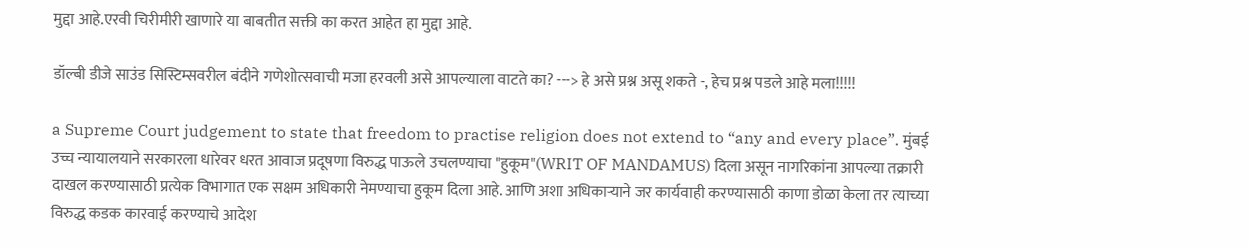मुद्दा आहे.एरवी चिरीमीरी खाणारे या बाबतीत सक्ती का करत आहेत हा मुद्दा आहे.

डॉल्बी डीजे साउंड सिस्टिम्सवरील बंदीने गणेशोत्सवाची मजा हरवली असे आपल्याला वाटते का? ---> हे असे प्रश्न असू शकते -, हेच प्रश्न पडले आहे मला!!!!!

a Supreme Court judgement to state that freedom to practise religion does not extend to “any and every place”. मुंबई उच्च न्यायालयाने सरकारला धारेवर धरत आवाज प्रदूषणा विरुद्ध पाऊले उचलण्याचा "हुकूम"(WRIT OF MANDAMUS) दिला असून नागरिकांना आपल्या तक्रारी दाखल करण्यासाठी प्रत्येक विभागात एक सक्षम अधिकारी नेमण्याचा हुकूम दिला आहे. आणि अशा अधिकाऱ्याने जर कार्यवाही करण्यासाठी काणा डोळा केला तर त्याच्या विरुद्ध कडक कारवाई करण्याचे आदेश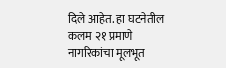दिले आहेत. हा घटनेतील कलम २१ प्रमाणे नागरिकांचा मूलभूत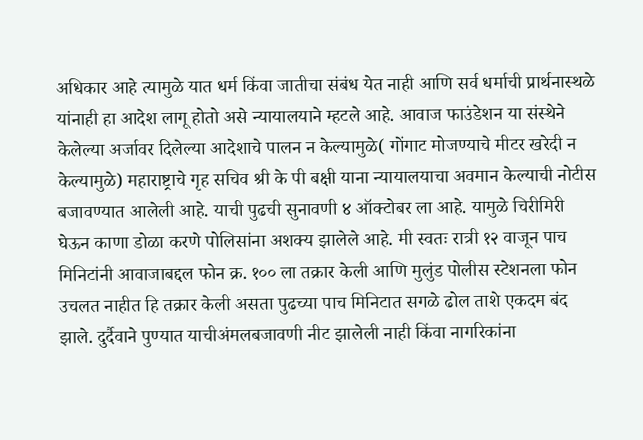अधिकार आहे त्यामुळे यात धर्म किंवा जातीचा संबंध येत नाही आणि सर्व धर्माची प्रार्थनास्थळे यांनाही हा आदेश लागू होतो असे न्यायालयाने म्हटले आहे. आवाज फाउंडेशन या संस्थेने केलेल्या अर्जावर दिलेल्या आदेशाचे पालन न केल्यामुळे( गोंगाट मोजण्याचे मीटर खरेदी न केल्यामुळे) महाराष्ट्राचे गृह सचिव श्री के पी बक्षी याना न्यायालयाचा अवमान केल्याची नोटीस बजावण्यात आलेली आहे. याची पुढची सुनावणी ४ ऑक्टोबर ला आहे. यामुळे चिरीमिरी घेऊन काणा डोळा करणे पोलिसांना अशक्य झालेले आहे. मी स्वतः रात्री १२ वाजून पाच मिनिटांनी आवाजाबद्दल फोन क्र. १०० ला तक्रार केली आणि मुलुंड पोलीस स्टेशनला फोन उचलत नाहीत हि तक्रार केली असता पुढच्या पाच मिनिटात सगळे ढोल ताशे एकदम बंद झाले. दुर्दैवाने पुण्यात याचीअंमलबजावणी नीट झालेली नाही किंवा नागरिकांना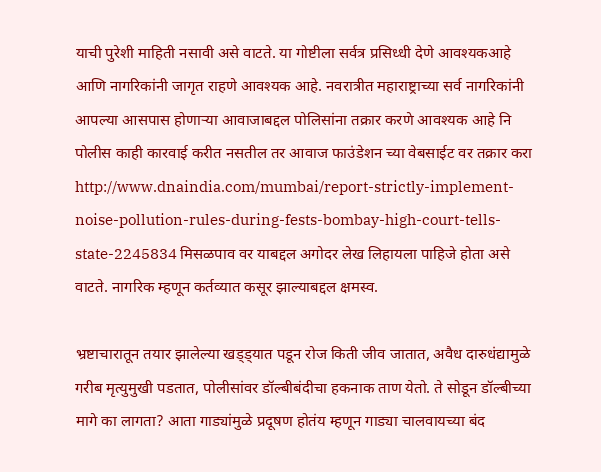याची पुरेशी माहिती नसावी असे वाटते. या गोष्टीला सर्वत्र प्रसिध्धी देणे आवश्यकआहे आणि नागरिकांनी जागृत राहणे आवश्यक आहे. नवरात्रीत महाराष्ट्राच्या सर्व नागरिकांनी आपल्या आसपास होणाऱ्या आवाजाबद्दल पोलिसांना तक्रार करणे आवश्यक आहे नि पोलीस काही कारवाई करीत नसतील तर आवाज फाउंडेशन च्या वेबसाईट वर तक्रार करा http://www.dnaindia.com/mumbai/report-strictly-implement-noise-pollution-rules-during-fests-bombay-high-court-tells-state-2245834 मिसळपाव वर याबद्दल अगोदर लेख लिहायला पाहिजे होता असे वाटते. नागरिक म्हणून कर्तव्यात कसूर झाल्याबद्दल क्षमस्व.

भ्रष्टाचारातून तयार झालेल्या खड्ड्यात पडून रोज किती जीव जातात, अवैध दारुधंद्यामुळे गरीब मृत्युमुखी पडतात, पोलीसांवर डॉल्बीबंदीचा हकनाक ताण येतो. ते सोडून डॉल्बीच्या मागे का लागता? अ‍ाता गाड्यांमुळे प्रदूषण होतंय म्हणून गाड्या चालवायच्या बंद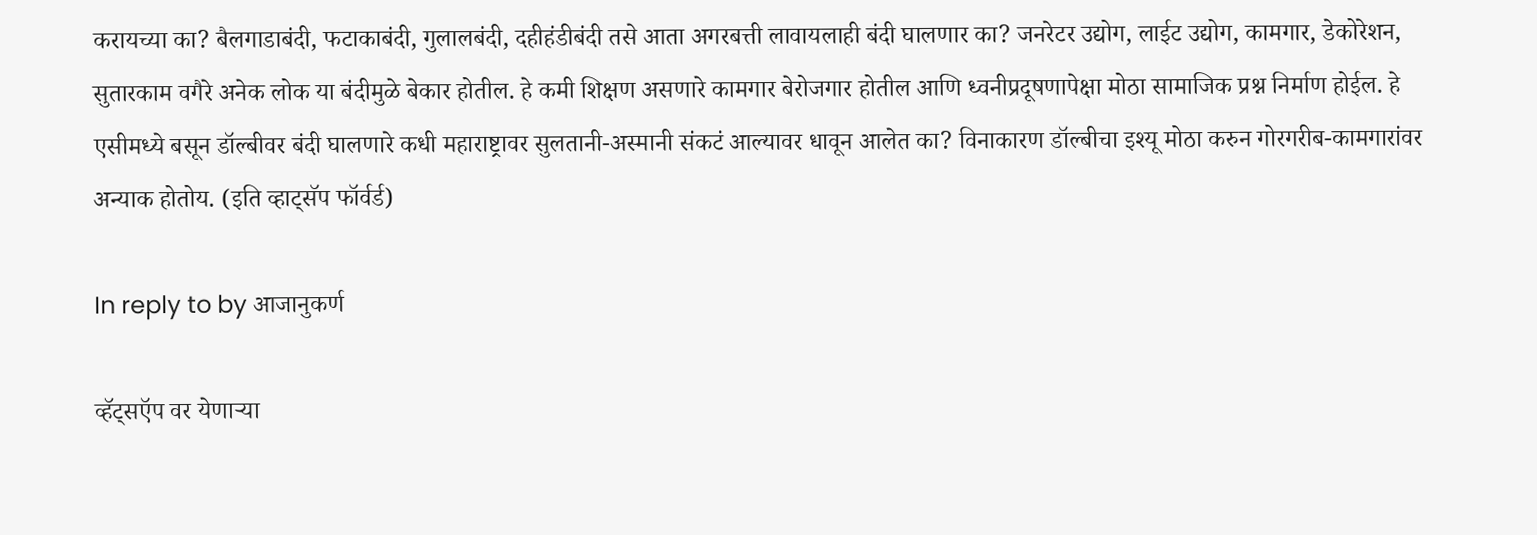करायच्या का? बैलगाडाबंदी, फटाकाबंदी, गुलालबंदी, दहीहंडीबंदी तसे आता अगरबत्ती लावायलाही बंदी घालणार का? जनरेटर उद्योग, लाईट उद्योग, कामगार, डेकोरेशन, सुतारकाम वगैरे अनेक लोक या बंदीमुळे बेकार होतील. हे कमी शिक्षण असणारे कामगार बेरोजगार होतील आणि ध्वनीप्रदूषणापेक्षा मोठा सामाजिक प्रश्न निर्माण होईल. हे एसीमध्ये बसून डॉल्बीवर बंदी घालणारे कधी महाराष्ट्रावर सुलतानी-अस्मानी संकटं आल्यावर धावून आलेत का? विनाकारण डॉल्बीचा इश्यू मोठा करुन गोरगरीब-कामगारांवर अन्याक होतोय. (इति व्हाट्सॅप फॉर्वर्ड)

In reply to by आजानुकर्ण

व्हॅट्सऍप वर येणाऱ्या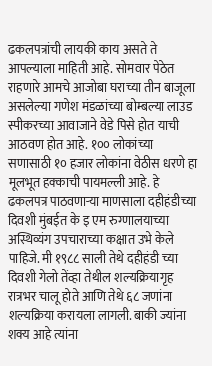ढकलपत्रांची लायकी काय असते ते आपल्याला माहिती आहे. सोमवार पेठेत राहणारे आमचे आजोबा घराच्या तीन बाजूला असलेल्या गणेश मंडळांच्या बोम्बल्या लाउड स्पीकरच्या आवाजाने वेडे पिसे होत याची आठवण होत आहे. १०० लोकांच्या सणासाठी १० हजार लोकांना वेठीस धरणे हा मूलभूत हक्काची पायमल्ली आहे. हे ढकलपत्र पाठवणाऱ्या माणसाला दहीहंडीच्या दिवशी मुंबईत के इ एम रुग्णालयाच्या अस्थिव्यंग उपचाराच्या कक्षात उभे केले पाहिजे. मी १९८८ साली तेथे दहीहंडी च्या दिवशी गेलो तेंव्हा तेथील शल्यक्रियागृह रात्रभर चालू होते आणि तेथे ६८ जणांना शल्यक्रिया करायला लागली. बाकी ज्यांना शक्य आहे त्यांना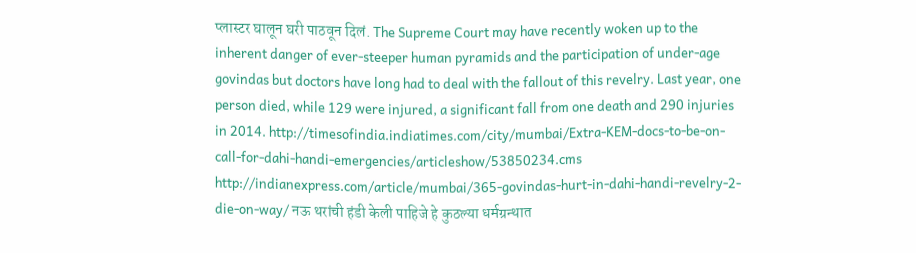प्लास्टर घालून घरी पाठवून दिलं. The Supreme Court may have recently woken up to the inherent danger of ever-steeper human pyramids and the participation of under-age govindas but doctors have long had to deal with the fallout of this revelry. Last year, one person died, while 129 were injured, a significant fall from one death and 290 injuries in 2014. http://timesofindia.indiatimes.com/city/mumbai/Extra-KEM-docs-to-be-on-call-for-dahi-handi-emergencies/articleshow/53850234.cms http://indianexpress.com/article/mumbai/365-govindas-hurt-in-dahi-handi-revelry-2-die-on-way/ नऊ थरांची हंडी केली पाहिजे हे कुठल्या धर्मग्रन्थात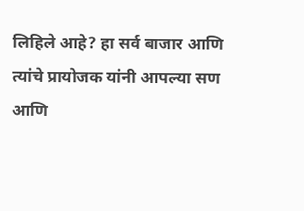लिहिले आहे? हा सर्व बाजार आणि त्यांचे प्रायोजक यांनी आपल्या सण आणि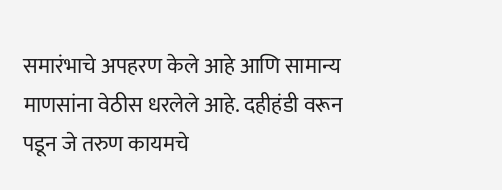समारंभाचे अपहरण केले आहे आणि सामान्य माणसांना वेठीस धरलेले आहे. दहीहंडी वरून पडून जे तरुण कायमचे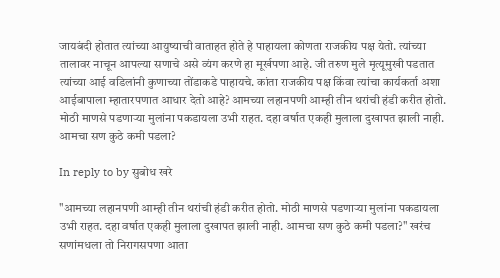जायबंदी होतात त्यांच्या आयुष्याची वाताहत होते हे पाहायला कोणता राजकीय पक्ष येतो. त्यांच्या तालावर नाचून आपल्या सणाचे असे व्यंग करणे हा मूर्खपणा आहे. जी तरुण मुले मृत्यूमुखी पडतात त्यांच्या आई वडिलांनी कुणाच्या तोंडाकडे पाहायचे. कांता राजकीय पक्ष किंवा त्यांचा कार्यकर्ता अशा आईबापाला म्हातारपणात आधार देतो आहे? आमच्या लहानपणी आम्ही तीन थरांची हंडी करीत होतो. मोठी माणसे पडणाऱ्या मुलांना पकडायला उभी राहत. दहा वर्षात एकही मुलाला दुखापत झाली नाही. आमचा सण कुठे कमी पडला?

In reply to by सुबोध खरे

"आमच्या लहानपणी आम्ही तीन थरांची हंडी करीत होतो. मोठी माणसे पडणाऱ्या मुलांना पकडायला उभी राहत. दहा वर्षात एकही मुलाला दुखापत झाली नाही. आमचा सण कुठे कमी पडला?" खरंच सणांमधला तो निरागसपणा आता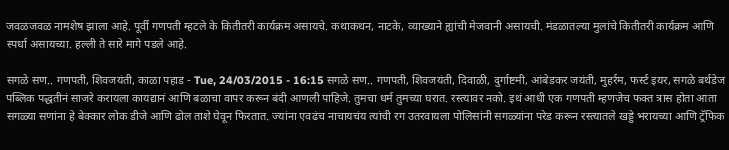जवळजवळ नामशेष झाला आहे. पूर्वी गणपती म्हटले के कितीतरी कार्यक्रम असायचे. कथाकथन, नाटके, व्याख्याने ह्यांची मेजवानी असायची. मंडळातल्या मुलांचे कितीतरी कार्यक्रम आणि स्पर्धा असायच्या. हल्ली ते सारे मागे पडले आहे.

सगळे सण.. गणपती, शिवजयंती, काळा पहाड - Tue, 24/03/2015 - 16:15 सगळे सण.. गणपती, शिवजयंती, दिवाळी, दुर्गाष्टमी, आंबेडकर जयंती, मुहर्रम, फर्स्ट इयर, सगळे बर्थडेज पब्लिक पद्धतीनं साजरे करायला कायद्यानं आणि बळाचा वापर करून बंदी आणली पाहिजे. तुमचा धर्म तुमच्या घरात. रस्त्यावर नको. इथं आधी एक गणपती म्हणजेच फक्त त्रास होता आता सगळ्या सणांना हे बेक्कार लोक डीजे आणि ढोल ताशे घेवून फिरतात. ज्यांना एवढंच नाचायचंय त्यांची रग उतरवायला पोलिसांनी सगळ्यांना परेड करून रस्त्यातले खड्डे भरायच्या आणि ट्रॅफिक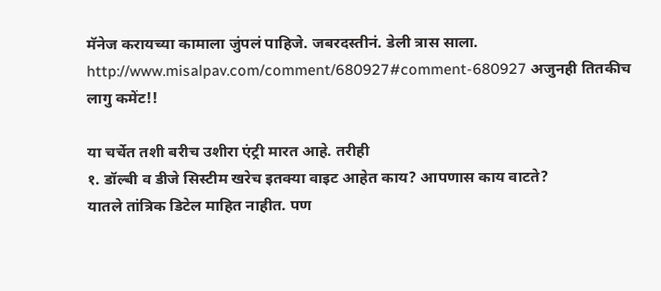मॅनेज करायच्या कामाला जुंपलं पाहिजे. जबरदस्तीनं. डेली त्रास साला. http://www.misalpav.com/comment/680927#comment-680927 अजुनही तितकीच लागु कमेंट!!

या चर्चेत तशी बरीच उशीरा एंट्री मारत आहे. तरीही
१. डॉल्बी व डीजे सिस्टीम खरेच इतक्या वाइट आहेत काय? आपणास काय वाटते?
यातले तांत्रिक डिटेल माहित नाहीत. पण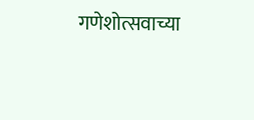गणेशोत्सवाच्या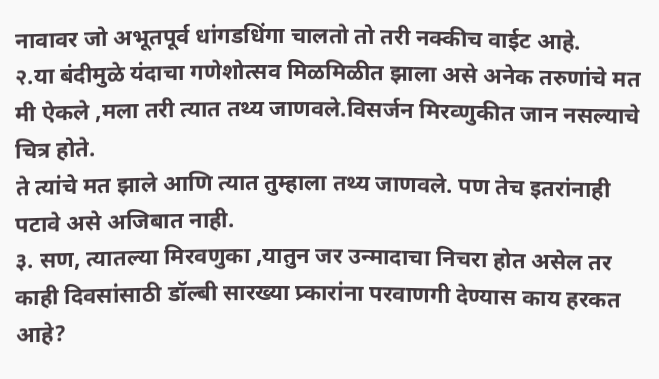नावावर जो अभूतपूर्व धांगडधिंगा चालतो तो तरी नक्कीच वाईट आहे.
२.या बंदीमुळे यंदाचा गणेशोत्सव मिळमिळीत झाला असे अनेक तरुणांचे मत मी ऐकले ,मला तरी त्यात तथ्य जाणवले.विसर्जन मिरव्णुकीत जान नसल्याचे चित्र होते.
ते त्यांचे मत झाले आणि त्यात तुम्हाला तथ्य जाणवले. पण तेच इतरांनाही पटावे असे अजिबात नाही.
३. सण, त्यातल्या मिरवणुका ,यातुन जर उन्मादाचा निचरा होत असेल तर काही दिवसांसाठी डॉल्बी सारख्या प्र्कारांना परवाणगी देण्यास काय हरकत आहे?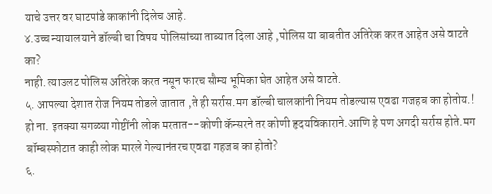याचे उत्तर वर घाटपांडे काकांनी दिलेच आहे.
४.उच्च न्यायालयाने डॉल्बी चा विषय पोलिसांच्या ताब्यात दिला आहे ,पोलिस या बाबतीत अतिरेक करत आहेत असे वाटते का?
नाही. त्याउलट पोलिस अतिरेक करत नसून फारच सौम्य भूमिका घेत आहेत असे वाटते.
५. आपल्या देशात रोज नियम तोडले जातात ,ते ही सर्रास.मग डॉल्बी चालकांनी नियम तोडल्यास एवढा गजहब का होतोय.!
हो ना. इतक्या सगळ्या गोष्टींनी लोक मरतात--कोणी कॅन्सरने तर कोणी हृदयविकाराने.आणि हे पण अगदी सर्रास होते.मग बॉम्बस्फोटात काही लोक मारले गेल्यानंतरच एवढा गहजब का होतो?
६.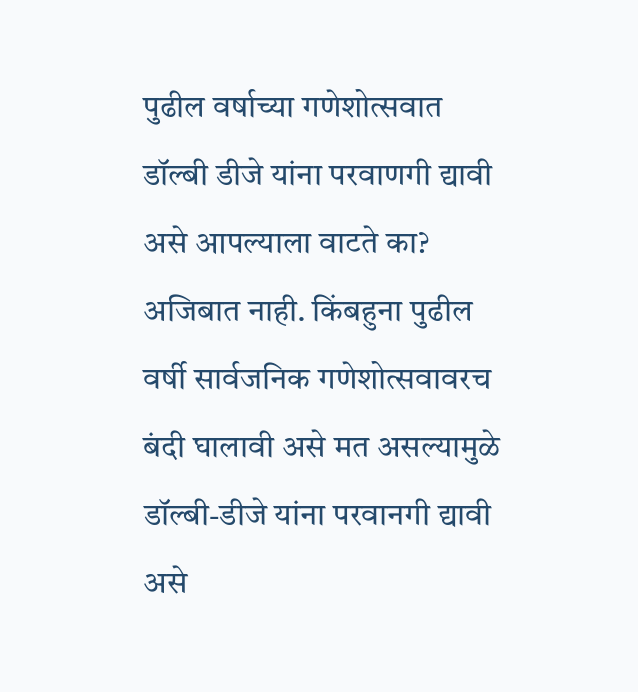पुढील वर्षाच्या गणेशोत्सवात डॉल्बी डीजे यांना परवाणगी द्यावी असे आपल्याला वाटते का?
अजिबात नाही. किंबहुना पुढील वर्षी सार्वजनिक गणेशोत्सवावरच बंदी घालावी असे मत असल्यामुळे डॉल्बी-डीजे यांना परवानगी द्यावी असे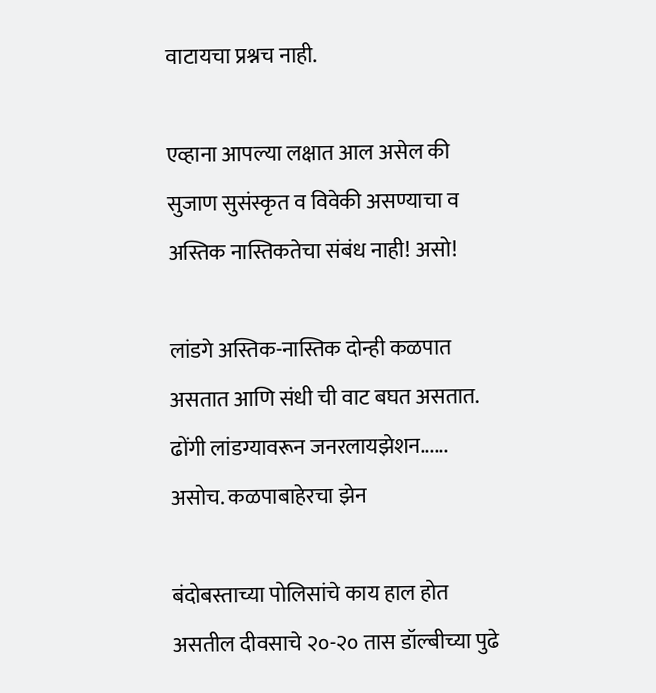वाटायचा प्रश्नच नाही.

एव्हाना आपल्या लक्षात आल असेल की सुजाण सुसंस्कृत व विवेकी असण्याचा व अस्तिक नास्तिकतेचा संबंध नाही! असो!

लांडगे अस्तिक-नास्तिक दोन्ही कळपात असतात आणि संधी ची वाट बघत असतात. ढोंगी लांडग्यावरून जनरलायझेशन...... असोच. कळपाबाहेरचा झेन

बंदोबस्ताच्या पोलिसांचे काय हाल होत असतील दीवसाचे २०-२० तास डॉल्बीच्या पुढे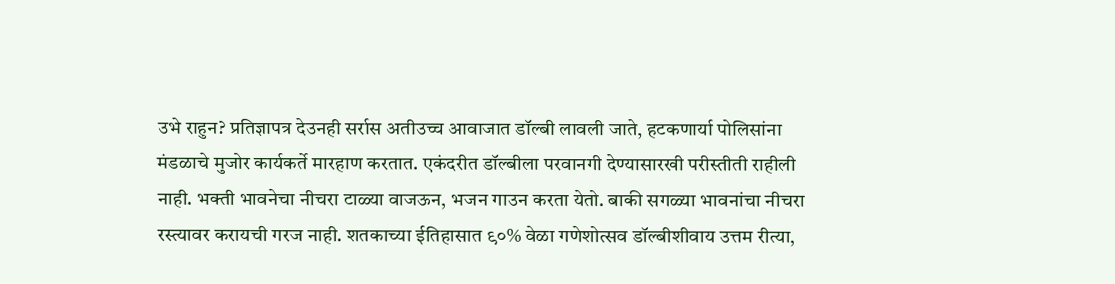उभे राहुन? प्रतिज्ञापत्र देउनही सर्रास अतीउच्च आवाजात डॉल्बी लावली जाते, हटकणार्या पोलिसांना मंडळाचे मुजोर कार्यकर्ते मारहाण करतात. एकंदरीत डॉल्बीला परवानगी देण्यासारखी परीस्तीती राहीली नाही. भक्ती भावनेचा नीचरा टाळ्या वाजऊन, भजन गाउन करता येतो. बाकी सगळ्या भावनांचा नीचरा रस्त्यावर करायची गरज नाही. शतकाच्या ईतिहासात ९०% वेळा गणेशोत्सव डॉल्बीशीवाय उत्तम रीत्या,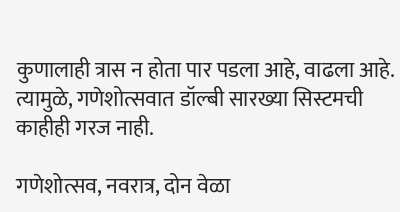कुणालाही त्रास न होता पार पडला आहे, वाढला आहे. त्यामुळे, गणेशोत्सवात डॉल्बी सारख्या सिस्टमची काहीही गरज नाही.

गणेशोत्सव, नवरात्र, दोन वेळा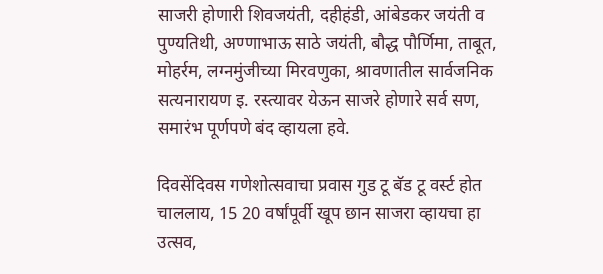साजरी होणारी शिवजयंती, दहीहंडी, आंबेडकर जयंती व पुण्यतिथी, अण्णाभाऊ साठे जयंती, बौद्ध पौर्णिमा, ताबूत, मोहर्रम, लग्नमुंजीच्या मिरवणुका, श्रावणातील सार्वजनिक सत्यनारायण इ. रस्त्यावर येऊन साजरे होणारे सर्व सण, समारंभ पूर्णपणे बंद व्हायला हवे.

दिवसेंदिवस गणेशोत्सवाचा प्रवास गुड टू बॅड टू वर्स्ट होत चाललाय, 15 20 वर्षांपूर्वी खूप छान साजरा व्हायचा हा उत्सव,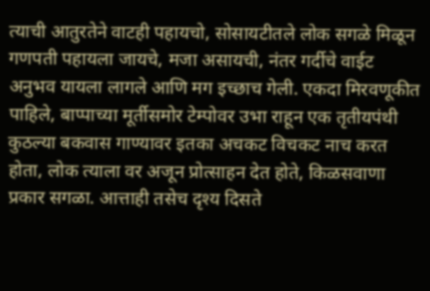त्याची आतुरतेने वाटही पहायचो, सोसायटीतले लोक सगळे मिळून गणपती पहायला जायचे, मजा असायची, नंतर गर्दीचे वाईट अनुभव यायला लागले आणि मग इच्छाच गेली. एकदा मिरवणूकीत पाहिले, बाप्पाच्या मूर्तीसमोर टेम्पोवर उभा राहून एक तृतीयपंथी कुठल्या बकवास गाण्यावर इतका अचकट विचकट नाच करत होता, लोक त्याला वर अजून प्रोत्साहन देत होते, किळसवाणा प्रकार सगळा. आत्ताही तसेच दृश्य दिसते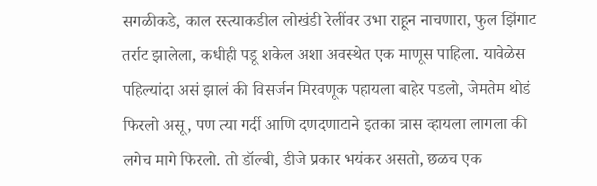सगळीकडे, काल रस्त्याकडील लोखंडी रेलींवर उभा राहून नाचणारा, फुल झिंगाट तर्राट झालेला, कधीही पडू शकेल अशा अवस्थेत एक माणूस पाहिला. यावेळेस पहिल्यांदा असं झालं की विसर्जन मिरवणूक पहायला बाहेर पडलो, जेमतेम थोडं फिरलो असू, पण त्या गर्दी आणि दणदणाटाने इतका त्रास व्हायला लागला की लगेच मागे फिरलो. तो डॉल्बी, डीजे प्रकार भयंकर असतो, छळच एक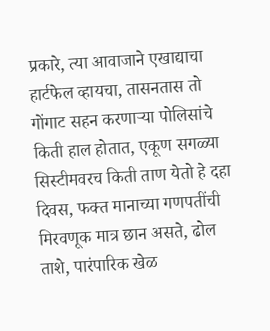प्रकारे, त्या आवाजाने एखाद्याचा हार्टफेल व्हायचा, तासनतास तो गोंगाट सहन करणाऱ्या पोलिसांचे किती हाल होतात, एकूण सगळ्या सिस्टीमवरच किती ताण येतो हे दहा दिवस, फक्त मानाच्या गणपतींची मिरवणूक मात्र छान असते, ढोल ताशे, पारंपारिक खेळ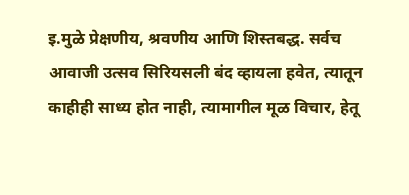इ.मुळे प्रेक्षणीय, श्रवणीय आणि शिस्तबद्ध. सर्वच आवाजी उत्सव सिरियसली बंद व्हायला हवेत, त्यातून काहीही साध्य होत नाही, त्यामागील मूळ विचार, हेतू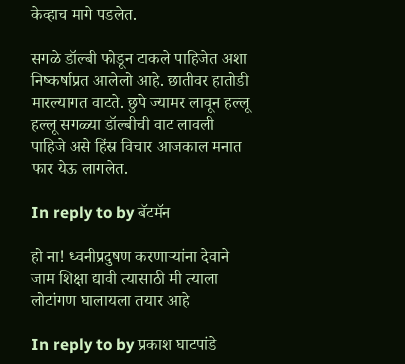केव्हाच मागे पडलेत.

सगळे डॉल्बी फोडून टाकले पाहिजेत अशा निष्कर्षाप्रत आलेलो आहे. छातीवर हातोडी मारल्यागत वाटते. छुपे ज्यामर लावून हल्लू हल्लू सगळ्या डॉल्बीची वाट लावली पाहिजे असे हिंस्र विचार आजकाल मनात फार येऊ लागलेत.

In reply to by बॅटमॅन

हो ना! ध्वनीप्रदुषण करणार्‍यांना देवाने जाम शिक्षा द्यावी त्यासाठी मी त्याला लोटांगण घालायला तयार आहे

In reply to by प्रकाश घाटपांडे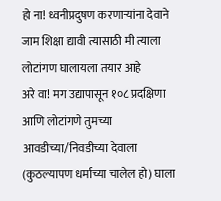हो ना! ध्वनीप्रदुषण करणार्‍यांना देवाने जाम शिक्षा द्यावी त्यासाठी मी त्याला लोटांगण घालायला तयार आहे
अरे वा! मग उद्यापासून १०८ प्रदक्षिणा आणि लोटांगणे तुमच्या आवडीच्या/निवडीच्या देवाला (कुठल्यापण धर्माच्या चालेल हो) घाला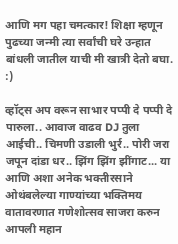आणि मग पहा चमत्कार! शिक्षा म्हणून पुढच्या जन्मी त्या सर्वांची घरे उन्हात बांधली जातील याची मी खात्री देतो बघा. :)

व्हॉट्स अप वरून साभार पप्पी दे पप्पी दे पारुला.. आवाज वाढव DJ तुला आईची.. चिमणी उडाली भुर्र.. पोरी जरा जपून दांडा धर.. झिंग झिंग झींगाट... या आणि अशा अनेक भक्तीरसाने ओथंबलेल्या गाण्यांच्या भक्तिमय वातावरणात गणेशोत्सव साजरा करुन आपली महान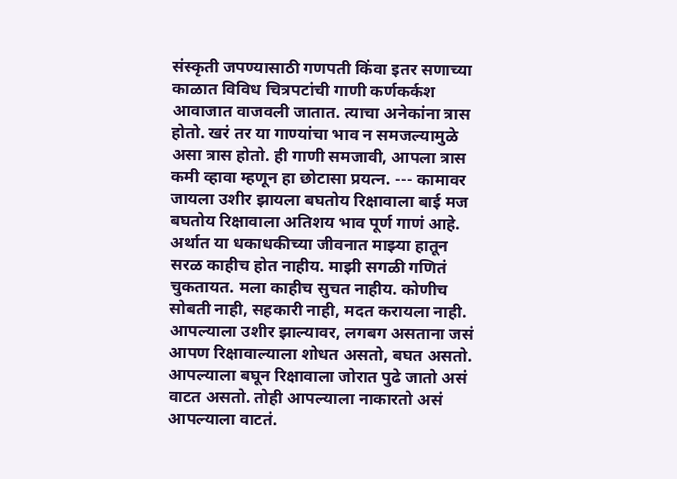संस्कृती जपण्यासाठी गणपती किंवा इतर सणाच्या काळात विविध चित्रपटांची गाणी कर्णकर्कश आवाजात वाजवली जातात. त्याचा अनेकांना त्रास होतो. खरं तर या गाण्यांचा भाव न समजल्यामुळे असा त्रास होतो. ही गाणी समजावी, आपला त्रास कमी व्हावा म्हणून हा छोटासा प्रयत्न. --- कामावर जायला उशीर झायला बघतोय रिक्षावाला बाई मज बघतोय रिक्षावाला अतिशय भाव पूर्ण गाणं आहे. अर्थात या धकाधकीच्या जीवनात माझ्या हातून सरळ काहीच होत नाहीय. माझी सगळी गणितं चुकतायत. मला काहीच सुचत नाहीय. कोणीच सोबती नाही, सहकारी नाही, मदत करायला नाही. आपल्याला उशीर झाल्यावर, लगबग असताना जसं आपण रिक्षावाल्याला शोधत असतो, बघत असतो. आपल्याला बघून रिक्षावाला जोरात पुढे जातो असं वाटत असतो. तोही आपल्याला नाकारतो असं आपल्याला वाटतं.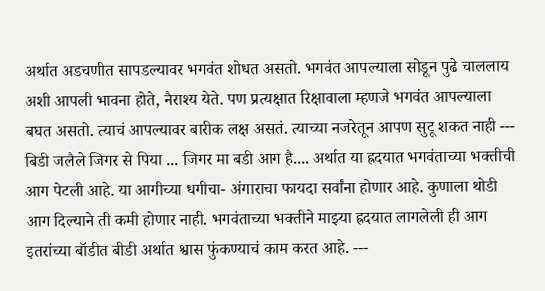अर्थात अडचणीत सापडल्यावर भगवंत शोधत असतो. भगवंत आपल्याला सोडून पुढे चाललाय अशी आपली भावना होते, नैराश्य येते. पण प्रत्यक्षात रिक्षावाला म्हणजे भगवंत आपल्याला बघत असतो. त्याचं आपल्यावर बारीक लक्ष असतं. त्याच्या नजरेतून आपण सुटू शकत नाही --- बिडी जलैले जिगर से पिया ... जिगर मा बडी आग है.... अर्थात या ह्रदयात भगवंताच्या भक्तीची आग पेटली आहे. या आगीच्या धगीचा- अंगाराचा फायदा सर्वांना होणार आहे. कुणाला थोडी आग दिल्याने ती कमी होणार नाही. भगवंताच्या भक्तीने माझ्या ह्रदयात लागलेली ही आग इतरांच्या बॉडीत बीडी अर्थात श्वास फुंकण्याचं काम करत आहे. ---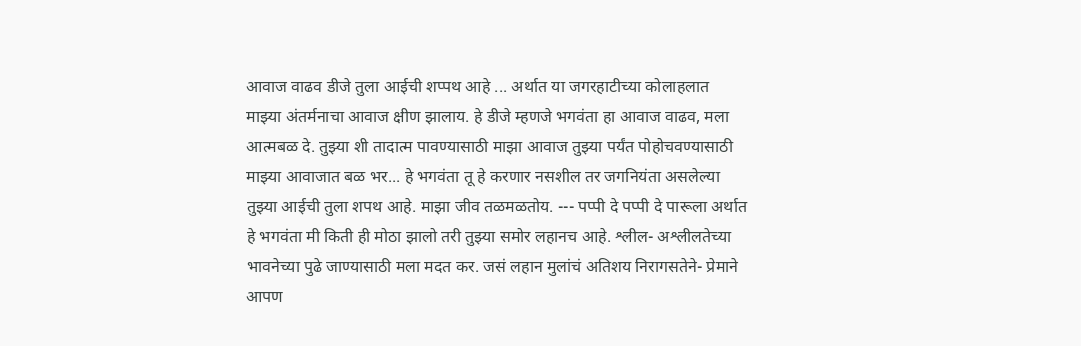आवाज वाढव डीजे तुला आईची शप्पथ आहे ... अर्थात या जगरहाटीच्या कोलाहलात माझ्या अंतर्मनाचा आवाज क्षीण झालाय. हे डीजे म्हणजे भगवंता हा आवाज वाढव, मला आत्मबळ दे. तुझ्या शी तादात्म पावण्यासाठी माझा आवाज तुझ्या पर्यंत पोहोचवण्यासाठी माझ्या आवाजात बळ भर... हे भगवंता तू हे करणार नसशील तर जगनियंता असलेल्या तुझ्या आईची तुला शपथ आहे. माझा जीव तळमळतोय. --- पप्पी दे पप्पी दे पारूला अर्थात हे भगवंता मी किती ही मोठा झालो तरी तुझ्या समोर लहानच आहे. श्लील- अश्लीलतेच्या भावनेच्या पुढे जाण्यासाठी मला मदत कर. जसं लहान मुलांचं अतिशय निरागसतेने- प्रेमाने आपण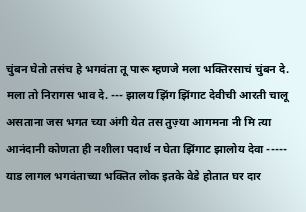चुंबन घेतो तसंच हे भगवंता तू पारू म्हणजे मला भक्तिरसाचं चुंबन दे. मला तो निरागस भाव दे. --- झालय झिंग झिंगाट देवीची आरती चालू असताना जस भगत च्या अंगी येत तस तुज़्या आगमना नी मि त्या आनंदानी कोणता ही नशीला पदार्थ न घेता झिंगाट झालोय देवा ----- याड लागल भगवंताच्या भक्तित लोक इतके वेडे होतात घर दार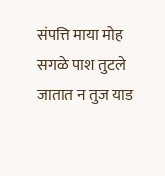संपत्ति माया मोह सगळे पाश तुटले जातात न तुज याड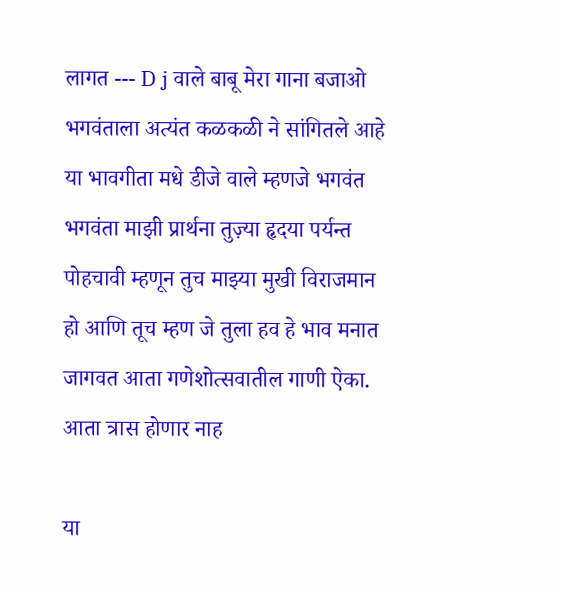लागत --- D j वाले बाबू मेरा गाना बजाओ भगवंताला अत्यंत कळकळी ने सांगितले आहे या भावगीता मधे डीजे वाले म्हणजे भगवंत भगवंता माझी प्रार्थना तुज़्या हृदया पर्यन्त पोहचावी म्हणून तुच माझ्या मुखी विराजमान हो आणि तूच म्हण जे तुला हव हे भाव मनात जागवत आता गणेशोत्सवातील गाणी ऐका. आता त्रास होणार नाह

या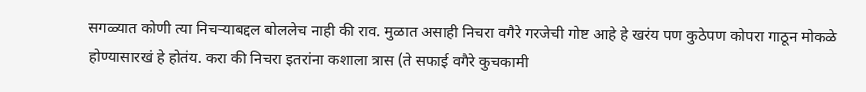सगळ्यात कोणी त्या निचर्‍याबद्दल बोललेच नाही की राव. मुळात असाही निचरा वगैरे गरजेची गोष्ट आहे हे खरंय पण कुठेपण कोपरा गाठून मोकळे होण्यासारखं हे होतंय. करा की निचरा इतरांना कशाला त्रास (ते सफाई वगैरे कुचकामी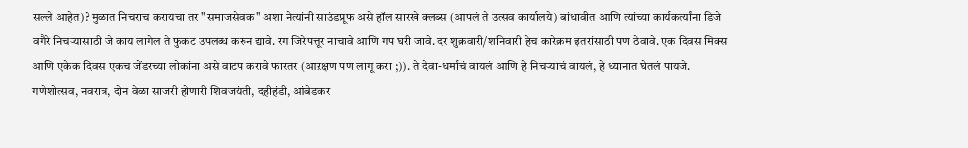सल्ले आहेत)? मुळात निचराच करायचा तर "समाजसेवक" अशा नेत्यांनी साउंडप्रूफ असे हॉल सारखे क्लब्स (आपलं ते उत्सव कार्यालये) बांधावीत आणि त्यांच्या कार्यकर्त्यांना डिजे वगैरे निचर्‍यासाठी जे काय लागेल ते फुकट उपलब्ध करुन द्यावे. रग जिरेपत्तूर नाचावे आणि गप घरी जावे. दर शुक्रवारी/शनिवारी हेच कारेक्रम इतरांसाठी पण ठेवावे. एक दिवस मिक्स आणि एकेक दिवस एकच जेंडरच्या लोकांना असे वाटप करावे फारतर (आऱक्षण पण लागू करा ;)). ते देवा-धर्माचं वायलं आणि हे निचर्‍याचं वायलं, हे ध्यानात घेतलं पायजे.
गणेशोत्सव, नवरात्र, दोन वेळा साजरी होणारी शिवजयंती, दहीहंडी, आंबेडकर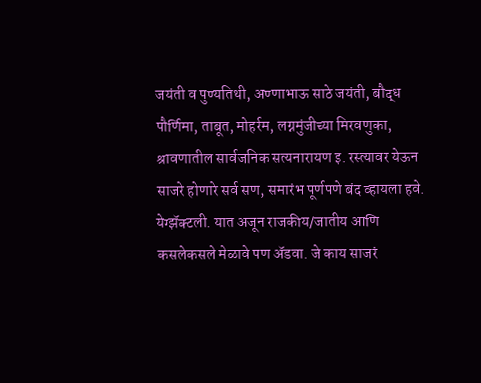जयंती व पुण्यतिथी, अण्णाभाऊ साठे जयंती, बौद्ध पौर्णिमा, ताबूत, मोहर्रम, लग्नमुंजीच्या मिरवणुका, श्रावणातील सार्वजनिक सत्यनारायण इ. रस्त्यावर येऊन साजरे होणारे सर्व सण, समारंभ पूर्णपणे बंद व्हायला हवे.
येग्झॅक्टली. यात अजून राजकीय/जातीय आणि कसलेकसले मेळावे पण अ‍ॅडवा. जे काय साजरं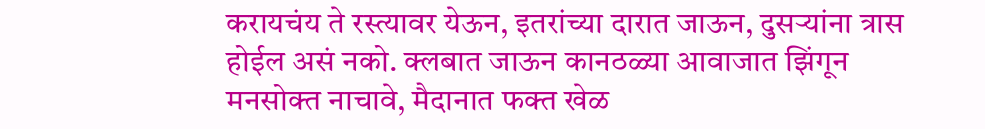करायचंय ते रस्त्यावर येऊन, इतरांच्या दारात जाऊन, दुसर्‍यांना त्रास होईल असं नको. क्लबात जाऊन कानठळ्या आवाजात झिंगून मनसोक्त नाचावे, मैदानात फक्त खेळ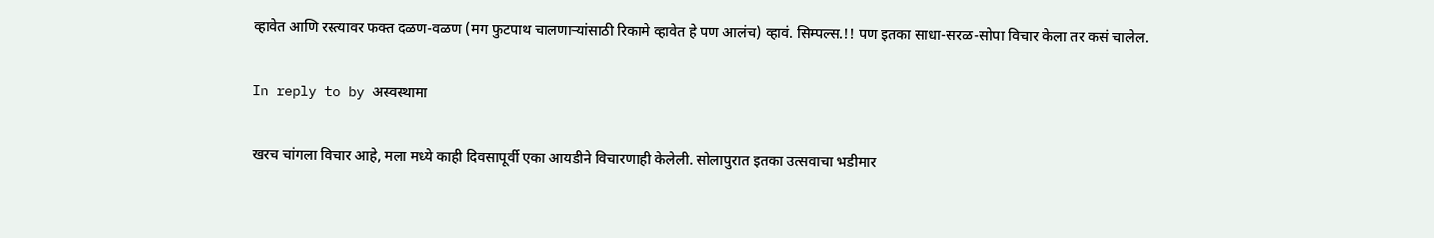व्हावेत आणि रस्त्यावर फक्त दळण-वळण (मग फुटपाथ चालणार्‍यांसाठी रिकामे व्हावेत हे पण आलंच) व्हावं. सिम्पल्स.!! पण इतका साधा-सरळ-सोपा विचार केला तर कसं चालेल.

In reply to by अस्वस्थामा

खरच चांगला विचार आहे, मला मध्ये काही दिवसापूर्वी एका आयडीने विचारणाही केलेली. सोलापुरात इतका उत्सवाचा भडीमार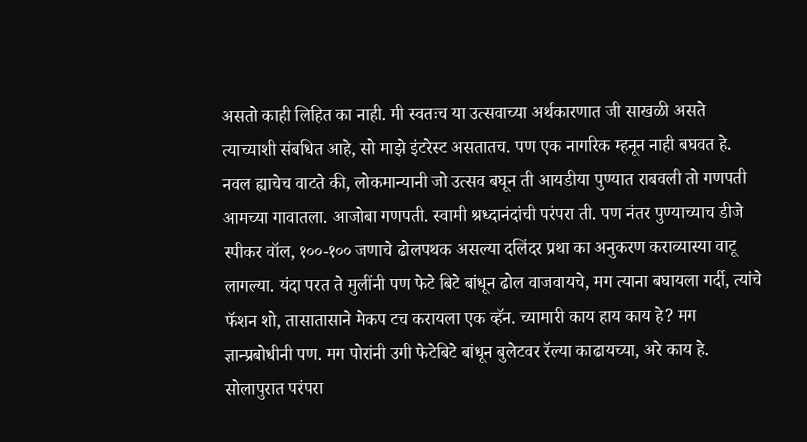असतो काही लिहित का नाही. मी स्वतःच या उत्सवाच्या अर्थकारणात जी साखळी असते त्याच्याशी संबधित आहे, सो माझे इंटरेस्ट असतातच. पण एक नागरिक म्हनून नाही बघवत हे. नवल ह्याचेच वाटते की, लोकमान्यानी जो उत्सव बघून ती आयडीया पुण्यात राबवली तो गणपती आमच्या गावातला. आजोबा गणपती. स्वामी श्रध्दानंदांची परंपरा ती. पण नंतर पुण्याच्याच डीजे स्पीकर वॉल, १००-१०० जणाचे ढोलपथक असल्या दलिंदर प्रथा का अनुकरण कराव्यास्या वाटू लागल्या. यंदा परत ते मुलींनी पण फेटे बिटे बांधून ढोल वाजवायचे, मग त्याना बघायला गर्दी, त्यांचे फॅशन शो, तासातासाने मेकप टच करायला एक व्हॅन. च्यामारी काय हाय काय हे? मग ज्ञान्प्रबोधीनी पण. मग पोरांनी उगी फेटेबिटे बांधून बुलेटवर रॅल्या काढायच्या, अरे काय हे. सोलापुरात परंपरा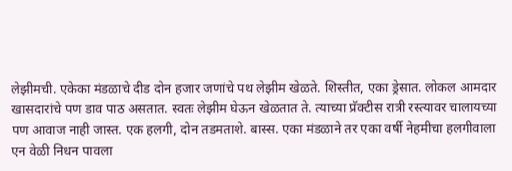लेझीमची. एकेका मंडळाचे दीड दोन हजार जणांचे पथ लेझीम खेळते. शिस्तीत, एका ड्रेसात. लोकल आमदार खासदारांचे पण डाव पाठ असतात. स्वतः लेझीम घेऊन खेळतात ते. त्याच्या प्रॅक्टीस रात्री रस्त्यावर चालायच्या पण आवाज नाही जास्त. एक हलगी, दोन तडमताशे. बास्स. एका मंडळाने तर एका वर्षी नेहमीचा हलगीवाला एन वेळी निधन पावला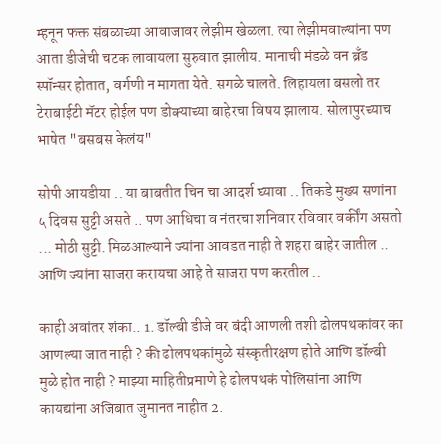म्हनून फक्त संबळाच्या आवाजावर लेझीम खेळला. त्या लेझीमवाल्यांना पण आता डीजेची चटक लावायला सुरुवात झालीय. मानाची मंडळे वन ब्रँड स्पॉन्सर होतात, वर्गणी न मागता येते. सगळे चालते. लिहायला बसलो तर टेराबाईटी मॅटर होईल पण डोक्याच्या बाहेरचा विषय झालाय. सोलापुरच्याच भाषेत "बसबस केलंय"

सोपी आयडीया .. या बाबतीत चिन चा आदर्श घ्यावा .. तिकडे मुख्य सणांना ५ दिवस सुट्टी असते .. पण आधिचा व नंतरचा शनिवार रविवार वर्कींग असतो ... मोठी सुट्टी. मिळआल्याने ज्यांना आवडत नाही ते शहरा बाहेर जातील .. आणि ज्यांना साजरा करायचा आहे ते साजरा पण करतील ..

काही अवांतर शंका.. 1. डॉल्बी डीजे वर बंदी आणली तशी ढोलपथकांवर का आणल्या जात नाही ? की ढोलपथकांमुळे संस्कृतीरक्षण होते आणि डॉल्बी मुळे होत नाही ? माझ्या माहितीप्रमाणे हे ढोलपथकं पोलिसांना आणि कायद्यांना अजिबात जुमानत नाहीत 2.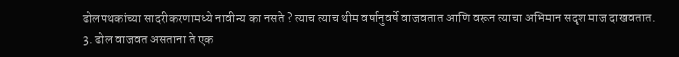ढोलपथकांच्या सादरीकरणामध्ये नावीन्य का नसते ? त्याच त्याच थीम वर्षानुवर्षे वाजवतात आणि वरून त्याचा अभिमान सदृश माज दाखवतात. 3. ढोल वाजवत असताना ते एक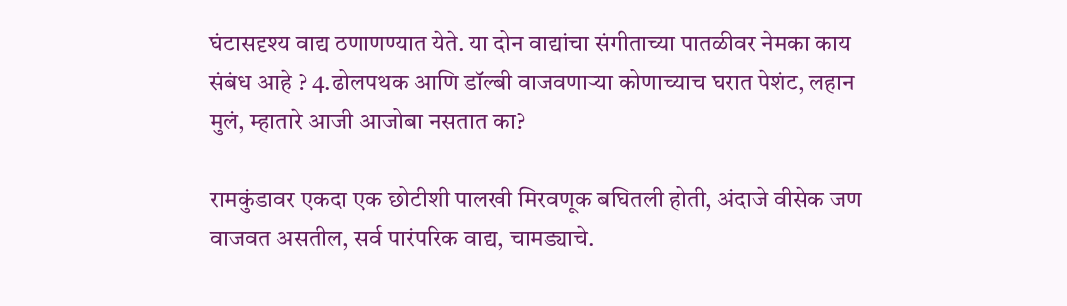घंटासदृश्य वाद्य ठणाणण्यात येते. या दोन वाद्यांचा संगीताच्या पातळीवर नेमका काय संबंध आहे ? 4.ढोलपथक आणि डॉल्बी वाजवणाऱ्या कोणाच्याच घरात पेशंट, लहान मुलं, म्हातारे आजी आजोबा नसतात का?

रामकुंडावर एकदा एक छोटीशी पालखी मिरवणूक बघितली होती, अंदाजे वीसेक जण वाजवत असतील, सर्व पारंपरिक वाद्य, चामड्याचे.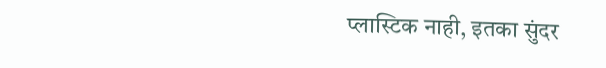प्लास्टिक नाही, इतका सुंदर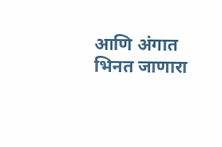आणि अंगात भिनत जाणारा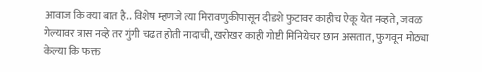आवाज कि क्या बात है.. विशेष म्हणजे त्या मिरावणुकीपासून दीडशे फुटावर काहीच ऐकू येत नव्हते, जवळ गेल्यावर त्रास नव्हे तर गुंगी चढत होती नादाची, खरोखर काही गोष्टी मिनियेचर छान असतात, फुगवून मोठ्या केल्या कि फक्त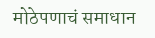मोठेपणाचं समाधान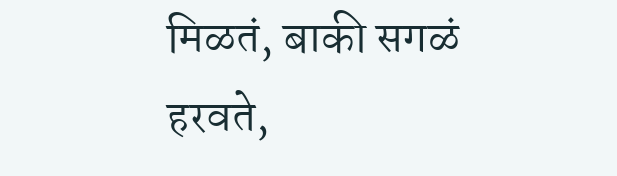मिळतं, बाकी सगळं हरवते,